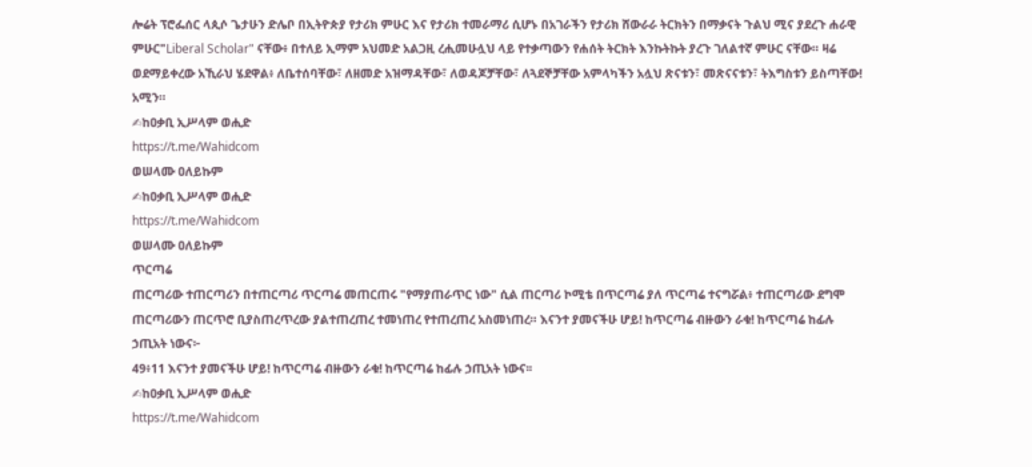ሎሬት ፕሮፌሰር ላጲሶ ጌታሁን ድሌቦ በኢትዮጵያ የታሪክ ምሁር እና የታሪክ ተመራማሪ ሲሆኑ በአገራችን የታሪክ ሸውራራ ትርክትን በማቃናት ጉልህ ሚና ያደረጉ ሐራዊ ምሁር"Liberal Scholar" ናቸው፥ በተለይ ኢማም አህመድ አልጋዚ ረሒመሁሏህ ላይ የተቃጣውን የሐሰት ትርክት እንኩትኩት ያረጉ ገለልተኛ ምሁር ናቸው። ዛሬ ወደማይቀረው አኺራህ ሄደዋል፥ ለቤተሰባቸው፣ ለዘመድ አዝማዳቸው፣ ለወዳጆቻቸው፣ ለጓደኞቻቸው አምላካችን አሏህ ጽናቱን፣ መጽናናቱን፣ ትእግስቱን ይስጣቸው! አሚን።
✍ከዐቃቢ ኢሥላም ወሒድ
https://t.me/Wahidcom
ወሠላሙ ዐለይኩም
✍ከዐቃቢ ኢሥላም ወሒድ
https://t.me/Wahidcom
ወሠላሙ ዐለይኩም
ጥርጣሬ
ጠርጣሪው ተጠርጣሪን በተጠርጣሪ ጥርጣሬ መጠርጠሩ "የማያጠራጥር ነው" ሲል ጠርጣሪ ኮሚቴ በጥርጣሬ ያለ ጥርጣሬ ተናግሯል፥ ተጠርጣሪው ደግሞ ጠርጣሪውን ጠርጥሮ ቢያስጠረጥረው ያልተጠረጠረ ተመነጠረ የተጠረጠረ አስመነጠረ። እናንተ ያመናችሁ ሆይ! ከጥርጣሬ ብዙውን ራቁ! ከጥርጣሬ ከፊሉ ኃጢአት ነውና፦
49፥11 እናንተ ያመናችሁ ሆይ! ከጥርጣሬ ብዙውን ራቁ! ከጥርጣሬ ከፊሉ ኃጢአት ነውና፡፡
✍ከዐቃቢ ኢሥላም ወሒድ
https://t.me/Wahidcom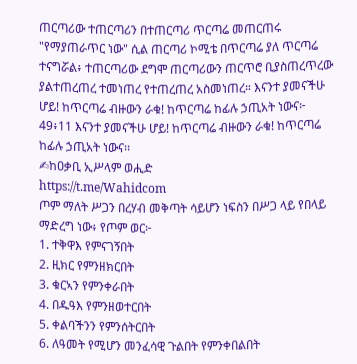ጠርጣሪው ተጠርጣሪን በተጠርጣሪ ጥርጣሬ መጠርጠሩ "የማያጠራጥር ነው" ሲል ጠርጣሪ ኮሚቴ በጥርጣሬ ያለ ጥርጣሬ ተናግሯል፥ ተጠርጣሪው ደግሞ ጠርጣሪውን ጠርጥሮ ቢያስጠረጥረው ያልተጠረጠረ ተመነጠረ የተጠረጠረ አስመነጠረ። እናንተ ያመናችሁ ሆይ! ከጥርጣሬ ብዙውን ራቁ! ከጥርጣሬ ከፊሉ ኃጢአት ነውና፦
49፥11 እናንተ ያመናችሁ ሆይ! ከጥርጣሬ ብዙውን ራቁ! ከጥርጣሬ ከፊሉ ኃጢአት ነውና፡፡
✍ከዐቃቢ ኢሥላም ወሒድ
https://t.me/Wahidcom
ጦም ማለት ሥጋን በረሃብ መቅጣት ሳይሆን ነፍስን በሥጋ ላይ የበላይ ማድረግ ነው፥ የጦም ወር፦
1. ተቅዋእ የምናገኝበት
2. ዚክር የምንዘክርበት
3. ቁርኣን የምንቀራበት
4. በዱዓእ የምንዘወተርበት
5. ቀልባችንን የምንሰትርበት
6. ለዓመት የሚሆን መንፈሳዊ ጉልበት የምንቀበልበት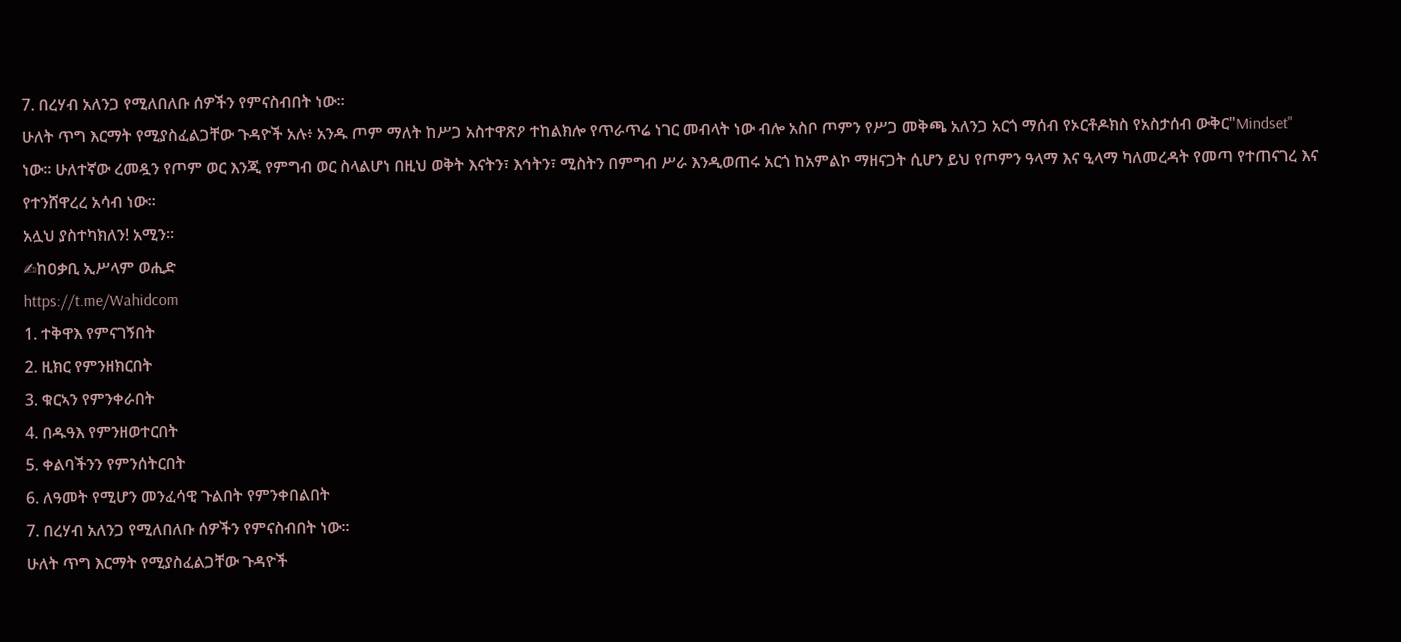7. በረሃብ አለንጋ የሚለበለቡ ሰዎችን የምናስብበት ነው።
ሁለት ጥግ እርማት የሚያስፈልጋቸው ጉዳዮች አሉ፥ አንዱ ጦም ማለት ከሥጋ አስተዋጽዖ ተከልክሎ የጥራጥሬ ነገር መብላት ነው ብሎ አስቦ ጦምን የሥጋ መቅጫ አለንጋ አርጎ ማሰብ የኦርቶዶክስ የአስታሰብ ውቅር"Mindset" ነው። ሁለተኛው ረመዷን የጦም ወር እንጂ የምግብ ወር ስላልሆነ በዚህ ወቅት እናትን፣ እኅትን፣ ሚስትን በምግብ ሥራ እንዲወጠሩ አርጎ ከአምልኮ ማዘናጋት ሲሆን ይህ የጦምን ዓላማ እና ዒላማ ካለመረዳት የመጣ የተጠናገረ እና የተንሸዋረረ አሳብ ነው።
አሏህ ያስተካክለን! አሚን።
✍ከዐቃቢ ኢሥላም ወሒድ
https://t.me/Wahidcom
1. ተቅዋእ የምናገኝበት
2. ዚክር የምንዘክርበት
3. ቁርኣን የምንቀራበት
4. በዱዓእ የምንዘወተርበት
5. ቀልባችንን የምንሰትርበት
6. ለዓመት የሚሆን መንፈሳዊ ጉልበት የምንቀበልበት
7. በረሃብ አለንጋ የሚለበለቡ ሰዎችን የምናስብበት ነው።
ሁለት ጥግ እርማት የሚያስፈልጋቸው ጉዳዮች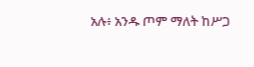አሉ፥ አንዱ ጦም ማለት ከሥጋ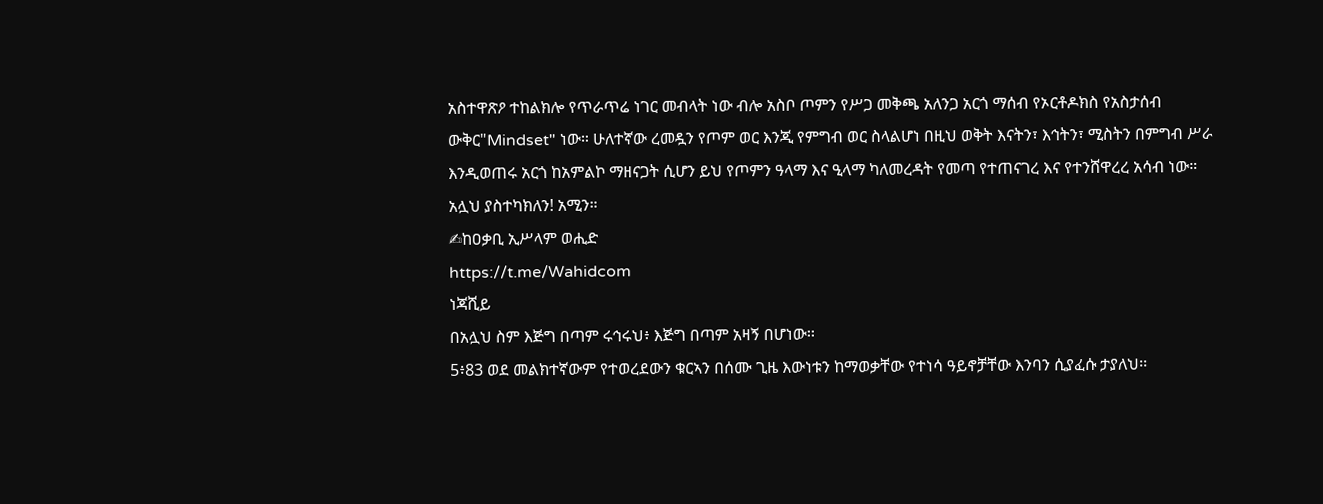አስተዋጽዖ ተከልክሎ የጥራጥሬ ነገር መብላት ነው ብሎ አስቦ ጦምን የሥጋ መቅጫ አለንጋ አርጎ ማሰብ የኦርቶዶክስ የአስታሰብ ውቅር"Mindset" ነው። ሁለተኛው ረመዷን የጦም ወር እንጂ የምግብ ወር ስላልሆነ በዚህ ወቅት እናትን፣ እኅትን፣ ሚስትን በምግብ ሥራ እንዲወጠሩ አርጎ ከአምልኮ ማዘናጋት ሲሆን ይህ የጦምን ዓላማ እና ዒላማ ካለመረዳት የመጣ የተጠናገረ እና የተንሸዋረረ አሳብ ነው።
አሏህ ያስተካክለን! አሚን።
✍ከዐቃቢ ኢሥላም ወሒድ
https://t.me/Wahidcom
ነጃሺይ
በአሏህ ስም እጅግ በጣም ሩኅሩህ፥ እጅግ በጣም አዛኝ በሆነው፡፡
5፥83 ወደ መልክተኛውም የተወረደውን ቁርኣን በሰሙ ጊዜ እውነቱን ከማወቃቸው የተነሳ ዓይኖቻቸው እንባን ሲያፈሱ ታያለህ፡፡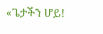«ጌታችን ሆይ!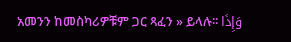አመንን ከመስካሪዎቹም ጋር ጻፈን » ይላሉ፡፡ وَإِذَا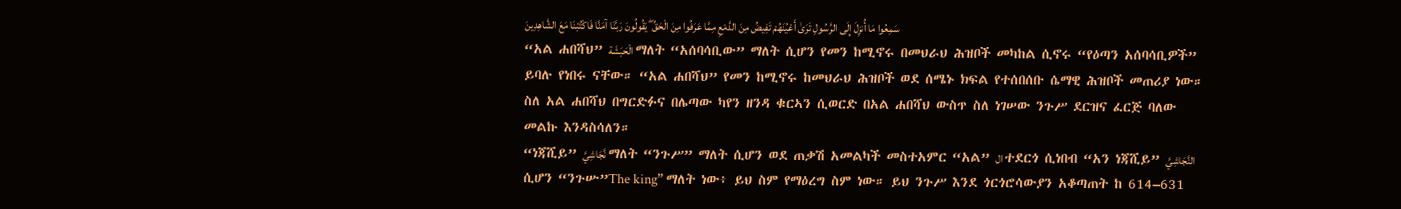سَمِعُوا مَا أُنزِلَ إِلَى الرَّسُولِ تَرَىٰ أَعْيُنَهُمْ تَفِيضُ مِنَ الدَّمْعِ مِمَّا عَرَفُوا مِنَ الْحَقِّ ۖ يَقُولُونَ رَبَّنَا آمَنَّا فَاكْتُبْنَا مَعَ الشَّاهِدِينَ
“አል ሐበሻህ” الْحَبَشَة ማለት “አሰባሳቢው” ማለት ሲሆን የመን ከሚኖሩ በመህራህ ሕዝቦች መካከል ሲኖሩ “የዕጣን አሰባሳቢዎች” ይባሉ የነበሩ ናቸው። “አል ሐበሻህ” የመን ከሚኖሩ ከመህራህ ሕዝቦች ወደ ሰሜኑ ክፍል የተሰበሰቡ ሴማዊ ሕዝቦች መጠሪያ ነው። ስለ አል ሐበሻህ በግርድፉና በሌጣው ካየን ዘንዳ ቁርኣን ሲወርድ በአል ሐበሻህ ውስጥ ስለ ነገሠው ንጉሥ ደርዝና ፈርጅ ባለው መልኩ እንዳስሳለን።
“ነጃሺይ” نَّجَاشِيَّ ማለት “ንጉሥ” ማለት ሲሆን ወደ ጠቃሽ አመልካች መስተአምር “አል” ال ተደርጎ ሲነበብ “አን ነጃሺይ” النَّجَاشِيَّ ሲሆን “ንጉሡ”The king” ማለት ነው፥ ይህ ስም የማዕረግ ስም ነው። ይህ ንጉሥ እንደ ጎርጎሮሳውያን አቆጣጠት ከ 614–631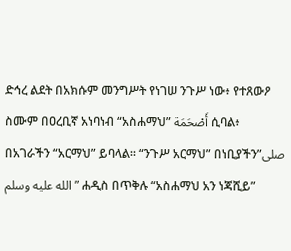ድኅረ ልደት በአክሱም መንግሥት የነገሠ ንጉሥ ነው፥ የተጸውዖ ስሙም በዐረቢኛ አነባነብ “አስሐማህ” أَصْحَمَة ሲባል፥ በአገራችን “አርማህ” ይባላል። “ንጉሥ አርማህ” በነቢያችን”صلى الله عليه وسلم” ሐዲስ በጥቅሉ “አስሐማህ አን ነጃሺይ”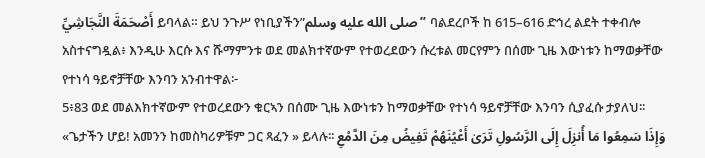أَصْحَمَةَ النَّجَاشِيِّ ይባላል። ይህ ንጉሥ የነቢያችን”صلى الله عليه وسلم” ባልደረቦች ከ 615–616 ድኅረ ልደት ተቀብሎ አስተናግዷል፥ እንዲሁ እርሱ እና ሹማምንቱ ወደ መልክተኛውም የተወረደውን ሱረቱል መርየምን በሰሙ ጊዜ እውነቱን ከማወቃቸው የተነሳ ዓይኖቻቸው እንባን አንብተዋል፦
5፥83 ወደ መልእክተኛውም የተወረደውን ቁርኣን በሰሙ ጊዜ እውነቱን ከማወቃቸው የተነሳ ዓይኖቻቸው እንባን ሲያፈሱ ታያለህ፡፡ «ጌታችን ሆይ! አመንን ከመስካሪዎቹም ጋር ጻፈን » ይላሉ፡፡ وَإِذَا سَمِعُوا مَا أُنزِلَ إِلَى الرَّسُولِ تَرَىٰ أَعْيُنَهُمْ تَفِيضُ مِنَ الدَّمْعِ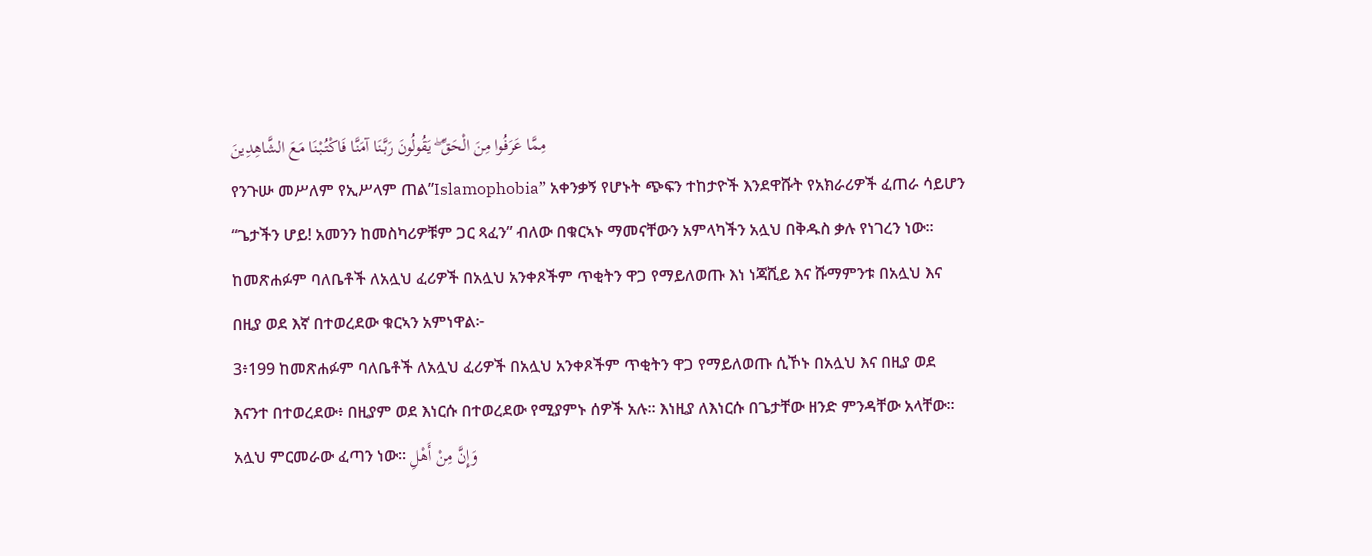مِمَّا عَرَفُوا مِنَ الْحَقِّ ۖ يَقُولُونَ رَبَّنَا آمَنَّا فَاكْتُبْنَا مَعَ الشَّاهِدِينَ
የንጉሡ መሥለም የኢሥላም ጠል”Islamophobia” አቀንቃኝ የሆኑት ጭፍን ተከታዮች እንደዋሹት የአክራሪዎች ፈጠራ ሳይሆን “ጌታችን ሆይ! አመንን ከመስካሪዎቹም ጋር ጻፈን” ብለው በቁርኣኑ ማመናቸውን አምላካችን አሏህ በቅዱስ ቃሉ የነገረን ነው። ከመጽሐፉም ባለቤቶች ለአሏህ ፈሪዎች በአሏህ አንቀጾችም ጥቂትን ዋጋ የማይለወጡ እነ ነጃሺይ እና ሹማምንቱ በአሏህ እና በዚያ ወደ እኛ በተወረደው ቁርኣን አምነዋል፦
3፥199 ከመጽሐፉም ባለቤቶች ለአሏህ ፈሪዎች በአሏህ አንቀጾችም ጥቂትን ዋጋ የማይለወጡ ሲኾኑ በአሏህ እና በዚያ ወደ እናንተ በተወረደው፥ በዚያም ወደ እነርሱ በተወረደው የሚያምኑ ሰዎች አሉ፡፡ እነዚያ ለእነርሱ በጌታቸው ዘንድ ምንዳቸው አላቸው፡፡ አሏህ ምርመራው ፈጣን ነው፡፡ وَإِنَّ مِنْ أَهْلِ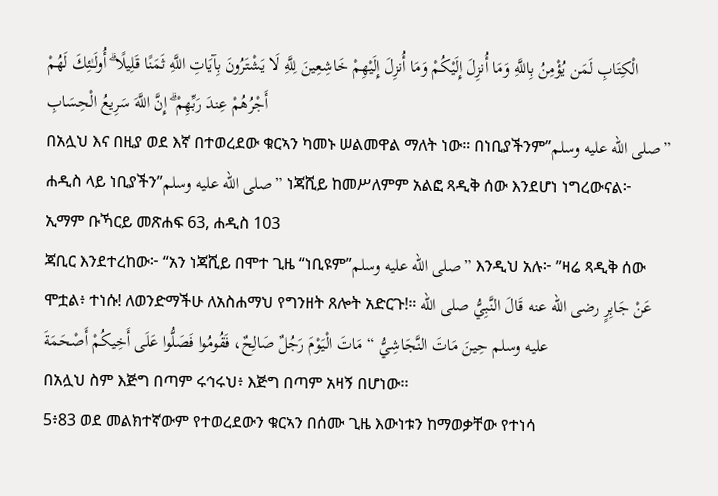الْكِتَابِ لَمَن يُؤْمِنُ بِاللَّهِ وَمَا أُنزِلَ إِلَيْكُمْ وَمَا أُنزِلَ إِلَيْهِمْ خَاشِعِينَ لِلَّهِ لَا يَشْتَرُونَ بِآيَاتِ اللَّهِ ثَمَنًا قَلِيلًا ۗ أُولَـٰئِكَ لَهُمْ أَجْرُهُمْ عِندَ رَبِّهِمْ ۗ إِنَّ اللَّهَ سَرِيعُ الْحِسَابِ
በአሏህ እና በዚያ ወደ እኛ በተወረደው ቁርኣን ካመኑ ሠልመዋል ማለት ነው። በነቢያችንም”صلى الله عليه وسلم” ሐዲስ ላይ ነቢያችን”صلى الله عليه وسلم” ነጃሺይ ከመሥለምም አልፎ ጻዲቅ ሰው እንደሆነ ነግረውናል፦
ኢማም ቡኻርይ መጽሐፍ 63, ሐዲስ 103
ጃቢር እንደተረከው፦ “አን ነጃሺይ በሞተ ጊዜ “ነቢዩም”صلى الله عليه وسلم” እንዲህ አሉ፦ ”ዛሬ ጻዲቅ ሰው ሞቷል፥ ተነሱ! ለወንድማችሁ ለአስሐማህ የግንዘት ጸሎት አድርጉ!። عَنْ جَابِرٍ رضى الله عنه قَالَ النَّبِيُّ صلى الله عليه وسلم حِينَ مَاتَ النَّجَاشِيُّ “ مَاتَ الْيَوْمَ رَجُلٌ صَالِحٌ، فَقُومُوا فَصَلُّوا عَلَى أَخِيكُمْ أَصْحَمَةَ
በአሏህ ስም እጅግ በጣም ሩኅሩህ፥ እጅግ በጣም አዛኝ በሆነው፡፡
5፥83 ወደ መልክተኛውም የተወረደውን ቁርኣን በሰሙ ጊዜ እውነቱን ከማወቃቸው የተነሳ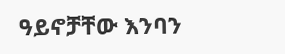ዓይኖቻቸው እንባን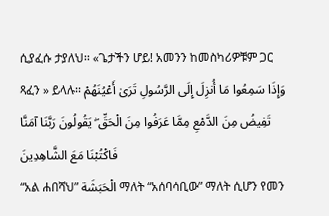ሲያፈሱ ታያለህ፡፡ «ጌታችን ሆይ! አመንን ከመስካሪዎቹም ጋር ጻፈን » ይላሉ፡፡ وَإِذَا سَمِعُوا مَا أُنزِلَ إِلَى الرَّسُولِ تَرَىٰ أَعْيُنَهُمْ تَفِيضُ مِنَ الدَّمْعِ مِمَّا عَرَفُوا مِنَ الْحَقِّ ۖ يَقُولُونَ رَبَّنَا آمَنَّا فَاكْتُبْنَا مَعَ الشَّاهِدِينَ
“አል ሐበሻህ” الْحَبَشَة ማለት “አሰባሳቢው” ማለት ሲሆን የመን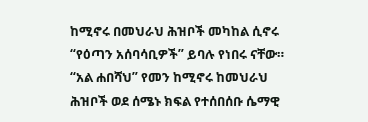ከሚኖሩ በመህራህ ሕዝቦች መካከል ሲኖሩ “የዕጣን አሰባሳቢዎች” ይባሉ የነበሩ ናቸው። “አል ሐበሻህ” የመን ከሚኖሩ ከመህራህ ሕዝቦች ወደ ሰሜኑ ክፍል የተሰበሰቡ ሴማዊ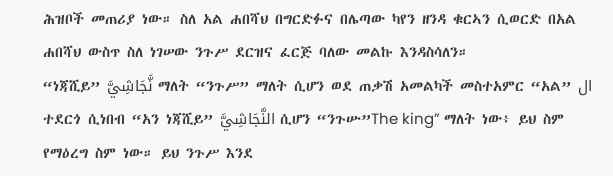ሕዝቦች መጠሪያ ነው። ስለ አል ሐበሻህ በግርድፉና በሌጣው ካየን ዘንዳ ቁርኣን ሲወርድ በአል ሐበሻህ ውስጥ ስለ ነገሠው ንጉሥ ደርዝና ፈርጅ ባለው መልኩ እንዳስሳለን።
“ነጃሺይ” نَّجَاشِيَّ ማለት “ንጉሥ” ማለት ሲሆን ወደ ጠቃሽ አመልካች መስተአምር “አል” ال ተደርጎ ሲነበብ “አን ነጃሺይ” النَّجَاشِيَّ ሲሆን “ንጉሡ”The king” ማለት ነው፥ ይህ ስም የማዕረግ ስም ነው። ይህ ንጉሥ እንደ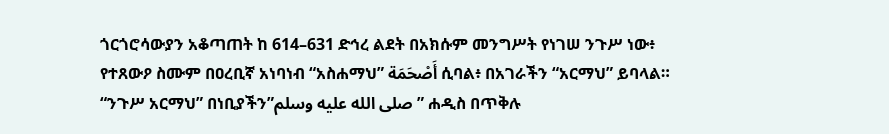ጎርጎሮሳውያን አቆጣጠት ከ 614–631 ድኅረ ልደት በአክሱም መንግሥት የነገሠ ንጉሥ ነው፥ የተጸውዖ ስሙም በዐረቢኛ አነባነብ “አስሐማህ” أَصْحَمَة ሲባል፥ በአገራችን “አርማህ” ይባላል። “ንጉሥ አርማህ” በነቢያችን”صلى الله عليه وسلم” ሐዲስ በጥቅሉ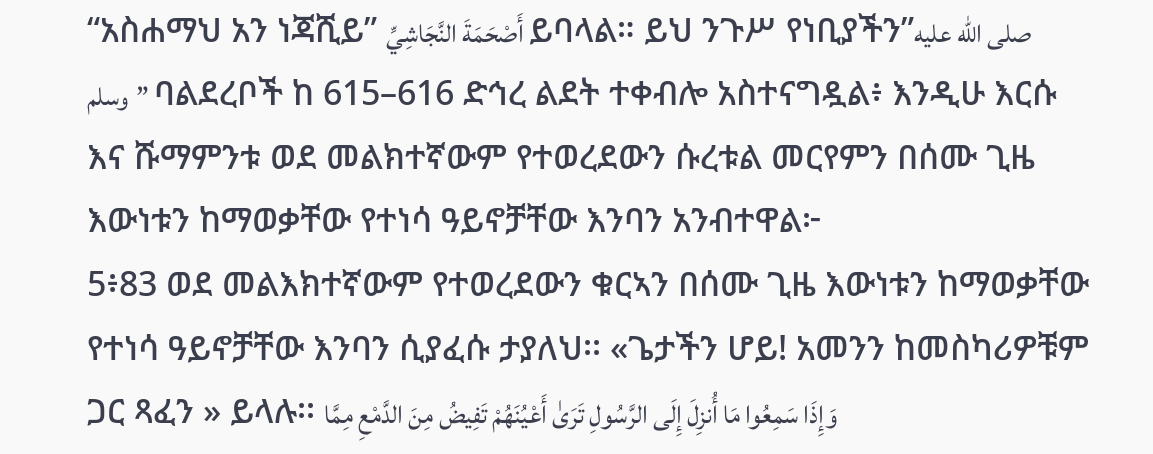“አስሐማህ አን ነጃሺይ” أَصْحَمَةَ النَّجَاشِيِّ ይባላል። ይህ ንጉሥ የነቢያችን”صلى الله عليه وسلم” ባልደረቦች ከ 615–616 ድኅረ ልደት ተቀብሎ አስተናግዷል፥ እንዲሁ እርሱ እና ሹማምንቱ ወደ መልክተኛውም የተወረደውን ሱረቱል መርየምን በሰሙ ጊዜ እውነቱን ከማወቃቸው የተነሳ ዓይኖቻቸው እንባን አንብተዋል፦
5፥83 ወደ መልእክተኛውም የተወረደውን ቁርኣን በሰሙ ጊዜ እውነቱን ከማወቃቸው የተነሳ ዓይኖቻቸው እንባን ሲያፈሱ ታያለህ፡፡ «ጌታችን ሆይ! አመንን ከመስካሪዎቹም ጋር ጻፈን » ይላሉ፡፡ وَإِذَا سَمِعُوا مَا أُنزِلَ إِلَى الرَّسُولِ تَرَىٰ أَعْيُنَهُمْ تَفِيضُ مِنَ الدَّمْعِ مِمَّا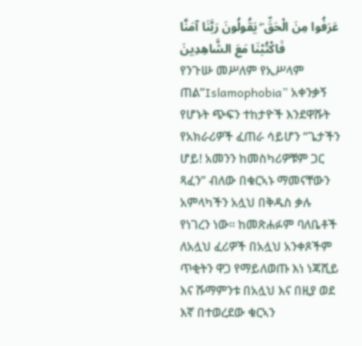عَرَفُوا مِنَ الْحَقِّ ۖ يَقُولُونَ رَبَّنَا آمَنَّا فَاكْتُبْنَا مَعَ الشَّاهِدِينَ
የንጉሡ መሥለም የኢሥላም ጠል”Islamophobia” አቀንቃኝ የሆኑት ጭፍን ተከታዮች እንደዋሹት የአክራሪዎች ፈጠራ ሳይሆን “ጌታችን ሆይ! አመንን ከመስካሪዎቹም ጋር ጻፈን” ብለው በቁርኣኑ ማመናቸውን አምላካችን አሏህ በቅዱስ ቃሉ የነገረን ነው። ከመጽሐፉም ባለቤቶች ለአሏህ ፈሪዎች በአሏህ አንቀጾችም ጥቂትን ዋጋ የማይለወጡ እነ ነጃሺይ እና ሹማምንቱ በአሏህ እና በዚያ ወደ እኛ በተወረደው ቁርኣን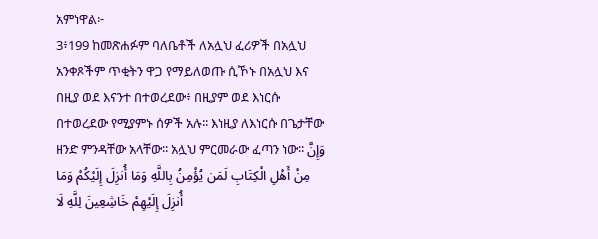አምነዋል፦
3፥199 ከመጽሐፉም ባለቤቶች ለአሏህ ፈሪዎች በአሏህ አንቀጾችም ጥቂትን ዋጋ የማይለወጡ ሲኾኑ በአሏህ እና በዚያ ወደ እናንተ በተወረደው፥ በዚያም ወደ እነርሱ በተወረደው የሚያምኑ ሰዎች አሉ፡፡ እነዚያ ለእነርሱ በጌታቸው ዘንድ ምንዳቸው አላቸው፡፡ አሏህ ምርመራው ፈጣን ነው፡፡ وَإِنَّ مِنْ أَهْلِ الْكِتَابِ لَمَن يُؤْمِنُ بِاللَّهِ وَمَا أُنزِلَ إِلَيْكُمْ وَمَا أُنزِلَ إِلَيْهِمْ خَاشِعِينَ لِلَّهِ لَا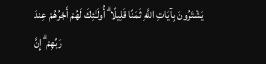يَشْتَرُونَ بِآيَاتِ اللَّهِ ثَمَنًا قَلِيلًا ۗ أُولَـٰئِكَ لَهُمْ أَجْرُهُمْ عِندَ رَبِّهِمْ ۗ إِنَّ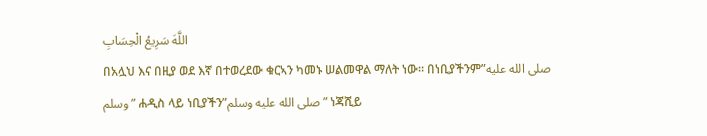اللَّهَ سَرِيعُ الْحِسَابِ
በአሏህ እና በዚያ ወደ እኛ በተወረደው ቁርኣን ካመኑ ሠልመዋል ማለት ነው። በነቢያችንም”صلى الله عليه وسلم” ሐዲስ ላይ ነቢያችን”صلى الله عليه وسلم” ነጃሺይ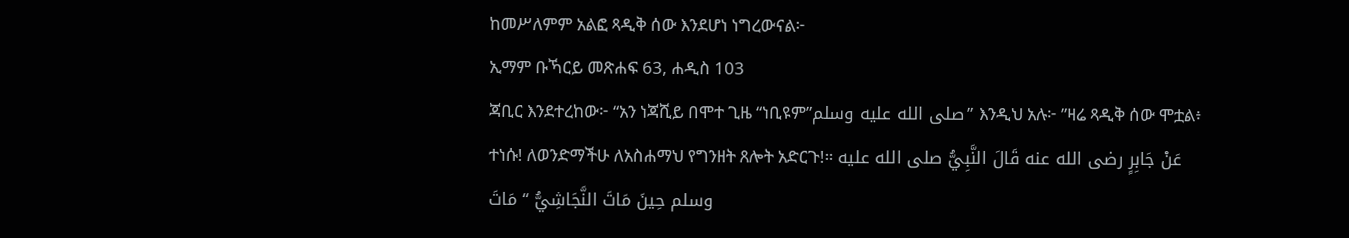ከመሥለምም አልፎ ጻዲቅ ሰው እንደሆነ ነግረውናል፦
ኢማም ቡኻርይ መጽሐፍ 63, ሐዲስ 103
ጃቢር እንደተረከው፦ “አን ነጃሺይ በሞተ ጊዜ “ነቢዩም”صلى الله عليه وسلم” እንዲህ አሉ፦ ”ዛሬ ጻዲቅ ሰው ሞቷል፥ ተነሱ! ለወንድማችሁ ለአስሐማህ የግንዘት ጸሎት አድርጉ!። عَنْ جَابِرٍ رضى الله عنه قَالَ النَّبِيُّ صلى الله عليه وسلم حِينَ مَاتَ النَّجَاشِيُّ “ مَاتَ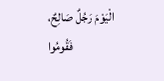الْيَوْمَ رَجُلٌ صَالِحٌ، فَقُومُوا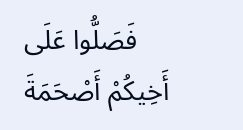فَصَلُّوا عَلَى أَخِيكُمْ أَصْحَمَةَ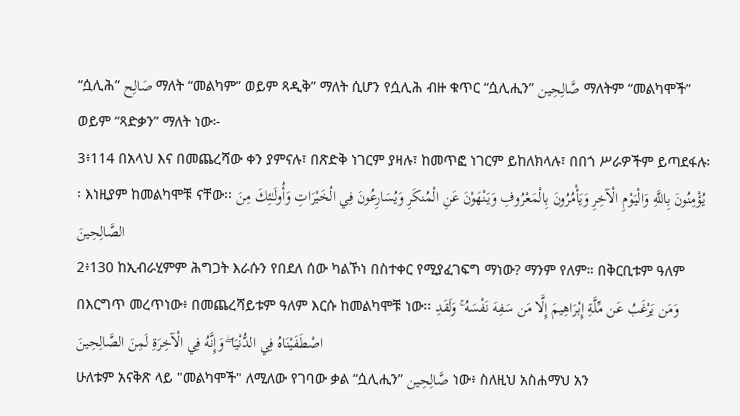“ሷሊሕ” صَالِح ማለት “መልካም” ወይም ጻዲቅ” ማለት ሲሆን የሷሊሕ ብዙ ቁጥር “ሷሊሒን” صَّالِحِين ማለትም “መልካሞች” ወይም “ጻድቃን” ማለት ነው፦
3፥114 በአላህ እና በመጨረሻው ቀን ያምናሉ፣ በጽድቅ ነገርም ያዛሉ፣ ከመጥፎ ነገርም ይከለክላሉ፣ በበጎ ሥራዎችም ይጣደፋሉ፡፡ እነዚያም ከመልካሞቹ ናቸው፡፡ يُؤْمِنُونَ بِاللَّهِ وَالْيَوْمِ الْآخِرِ وَيَأْمُرُونَ بِالْمَعْرُوفِ وَيَنْهَوْنَ عَنِ الْمُنكَرِ وَيُسَارِعُونَ فِي الْخَيْرَاتِ وَأُولَـٰئِكَ مِنَ الصَّالِحِينَ
2፥130 ከኢብራሂምም ሕግጋት እራሱን የበደለ ሰው ካልኾነ በስተቀር የሚያፈገፍግ ማነው? ማንም የለም። በቅርቢቱም ዓለም በእርግጥ መረጥነው፥ በመጨረሻይቱም ዓለም እርሱ ከመልካሞቹ ነው፡፡ وَمَن يَرْغَبُ عَن مِّلَّةِ إِبْرَاهِيمَ إِلَّا مَن سَفِهَ نَفْسَهُ ۚ وَلَقَدِ اصْطَفَيْنَاهُ فِي الدُّنْيَا ۖ وَإِنَّهُ فِي الْآخِرَةِ لَمِنَ الصَّالِحِينَ
ሁለቱም አናቅጽ ላይ "መልካሞች" ለሚለው የገባው ቃል “ሷሊሒን” صَّالِحِين ነው፥ ስለዚህ አስሐማህ አን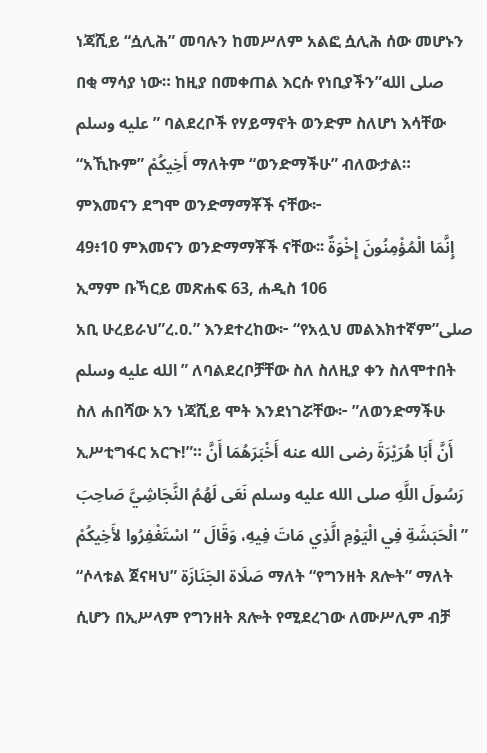ነጃሺይ “ሷሊሕ” መባሉን ከመሥለም አልፎ ሷሊሕ ሰው መሆኑን በቂ ማሳያ ነው። ከዚያ በመቀጠል እርሱ የነቢያችን”صلى الله عليه وسلم” ባልደረቦች የሃይማኖት ወንድም ስለሆነ እሳቸው “አኺኩም” أَخِيكُمْ ማለትም “ወንድማችሁ” ብለውታል። ምእመናን ደግሞ ወንድማማቾች ናቸው፦
49፥10 ምእመናን ወንድማማቾች ናቸው፡፡ إِنَّمَا الْمُؤْمِنُونَ إِخْوَةٌ
ኢማም ቡኻርይ መጽሐፍ 63, ሐዲስ 106
አቢ ሁረይራህ”ረ.ዐ.” እንደተረከው፦ “የአሏህ መልእክተኛም”صلى الله عليه وسلم” ለባልደረቦቻቸው ስለ ስለዚያ ቀን ስለሞተበት ስለ ሐበሻው አን ነጃሺይ ሞት እንደነገሯቸው፦ ”ለወንድማችሁ ኢሥቲግፋር አርጉ!”። أَنَّ أَبَا هُرَيْرَةَ رضى الله عنه أَخْبَرَهُمَا أَنَّ رَسُولَ اللَّهِ صلى الله عليه وسلم نَعَى لَهُمُ النَّجَاشِيَّ صَاحِبَ الْحَبَشَةِ فِي الْيَوْمِ الَّذِي مَاتَ فِيهِ، وَقَالَ “ اسْتَغْفِرُوا لأَخِيكُمْ ”
“ሶላቱል ጀናዛህ” صَلَاة الجَنَازَة ማለት “የግንዘት ጸሎት” ማለት ሲሆን በኢሥላም የግንዘት ጸሎት የሚደረገው ለሙሥሊም ብቻ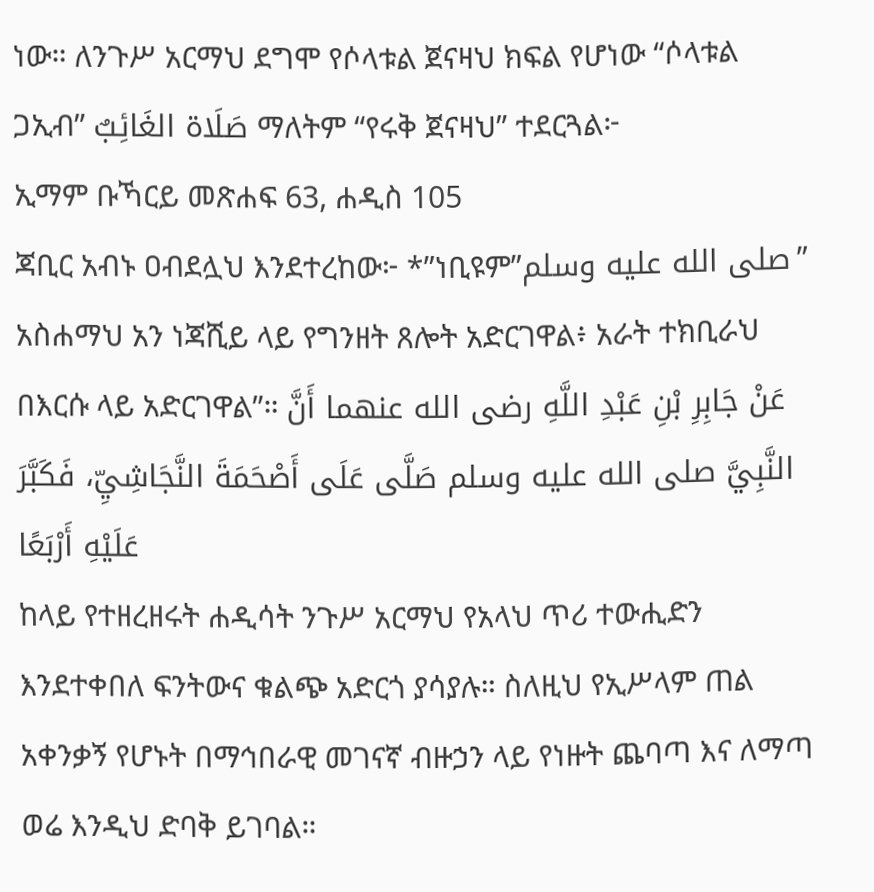ነው። ለንጉሥ አርማህ ደግሞ የሶላቱል ጀናዛህ ክፍል የሆነው “ሶላቱል ጋኢብ” صَلَاة الغَائِبٌ ማለትም “የሩቅ ጀናዛህ” ተደርጓል፦
ኢማም ቡኻርይ መጽሐፍ 63, ሐዲስ 105
ጃቢር አብኑ ዐብደሏህ እንደተረከው፦ *”ነቢዩም”صلى الله عليه وسلم” አስሐማህ አን ነጃሺይ ላይ የግንዘት ጸሎት አድርገዋል፥ አራት ተክቢራህ በእርሱ ላይ አድርገዋል”። عَنْ جَابِرِ بْنِ عَبْدِ اللَّهِ رضى الله عنهما أَنَّ النَّبِيَّ صلى الله عليه وسلم صَلَّى عَلَى أَصْحَمَةَ النَّجَاشِيِّ، فَكَبَّرَ عَلَيْهِ أَرْبَعًا
ከላይ የተዘረዘሩት ሐዲሳት ንጉሥ አርማህ የአላህ ጥሪ ተውሒድን እንደተቀበለ ፍንትውና ቁልጭ አድርጎ ያሳያሉ። ስለዚህ የኢሥላም ጠል አቀንቃኝ የሆኑት በማኅበራዊ መገናኛ ብዙኃን ላይ የነዙት ጨባጣ እና ለማጣ ወሬ እንዲህ ድባቅ ይገባል።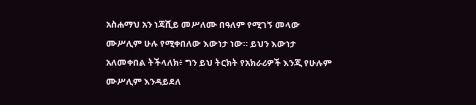አስሐማህ አን ነጃሺይ መሥለሙ በዓለም የሚገኝ መላው ሙሥሊም ሁሉ የሚቀበለው እውነታ ነው። ይህን እውነታ አለመቀበል ትችላለክ፥ ግን ይህ ትርክት የአክራሪዎች እንጂ የሁሉም ሙሥሊም እንዳይደለ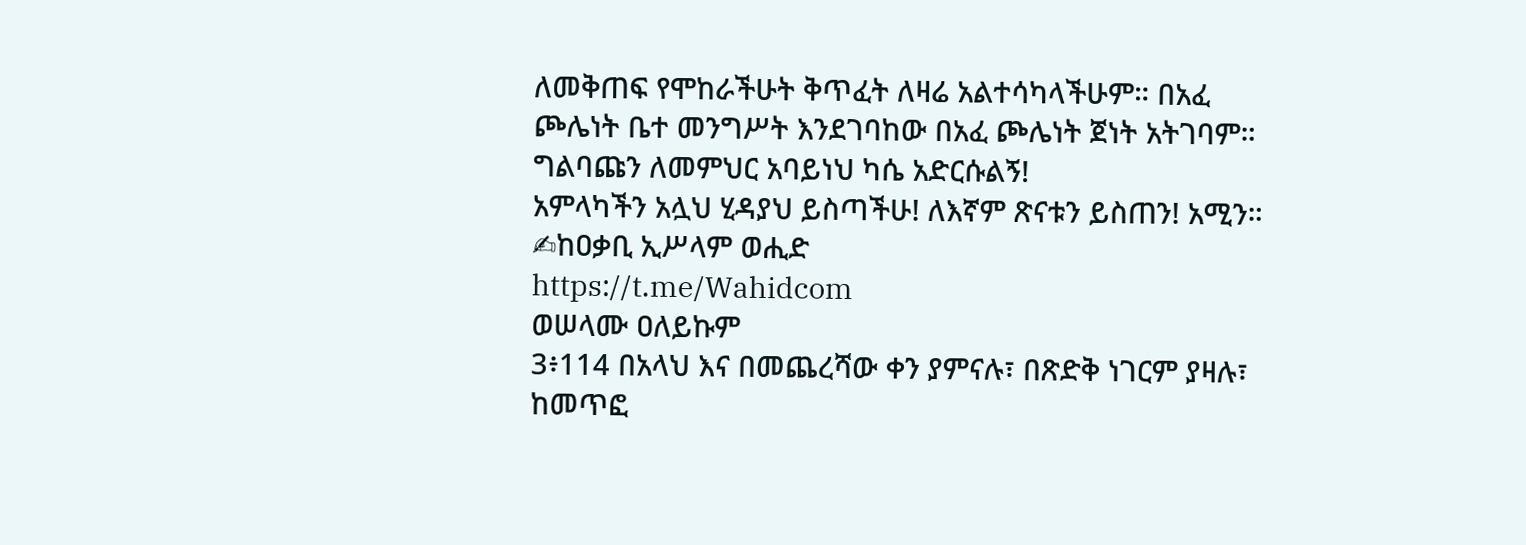ለመቅጠፍ የሞከራችሁት ቅጥፈት ለዛሬ አልተሳካላችሁም። በአፈ ጮሌነት ቤተ መንግሥት እንደገባከው በአፈ ጮሌነት ጀነት አትገባም። ግልባጩን ለመምህር አባይነህ ካሴ አድርሱልኝ!
አምላካችን አሏህ ሂዳያህ ይስጣችሁ! ለእኛም ጽናቱን ይስጠን! አሚን።
✍ከዐቃቢ ኢሥላም ወሒድ
https://t.me/Wahidcom
ወሠላሙ ዐለይኩም
3፥114 በአላህ እና በመጨረሻው ቀን ያምናሉ፣ በጽድቅ ነገርም ያዛሉ፣ ከመጥፎ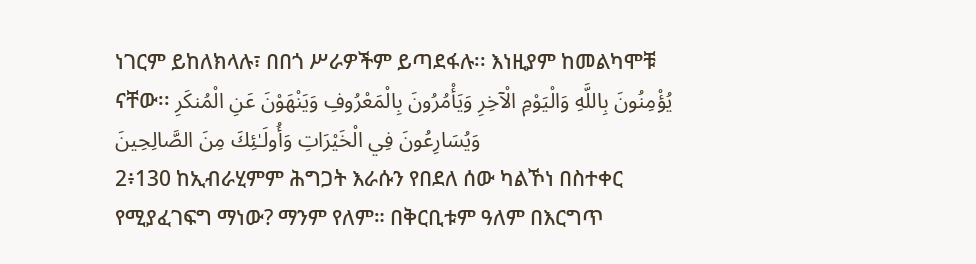ነገርም ይከለክላሉ፣ በበጎ ሥራዎችም ይጣደፋሉ፡፡ እነዚያም ከመልካሞቹ ናቸው፡፡ يُؤْمِنُونَ بِاللَّهِ وَالْيَوْمِ الْآخِرِ وَيَأْمُرُونَ بِالْمَعْرُوفِ وَيَنْهَوْنَ عَنِ الْمُنكَرِ وَيُسَارِعُونَ فِي الْخَيْرَاتِ وَأُولَـٰئِكَ مِنَ الصَّالِحِينَ
2፥130 ከኢብራሂምም ሕግጋት እራሱን የበደለ ሰው ካልኾነ በስተቀር የሚያፈገፍግ ማነው? ማንም የለም። በቅርቢቱም ዓለም በእርግጥ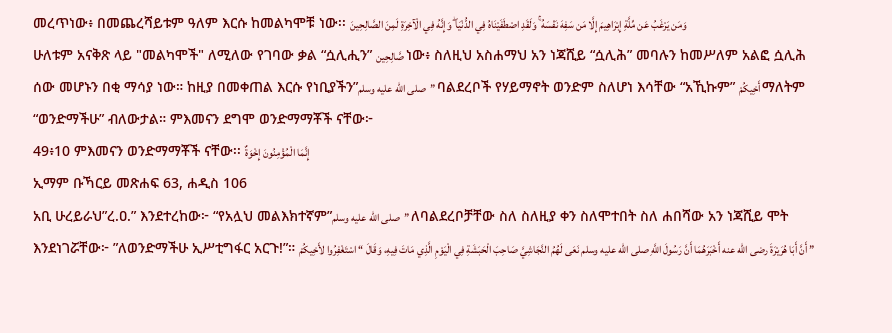መረጥነው፥ በመጨረሻይቱም ዓለም እርሱ ከመልካሞቹ ነው፡፡ وَمَن يَرْغَبُ عَن مِّلَّةِ إِبْرَاهِيمَ إِلَّا مَن سَفِهَ نَفْسَهُ ۚ وَلَقَدِ اصْطَفَيْنَاهُ فِي الدُّنْيَا ۖ وَإِنَّهُ فِي الْآخِرَةِ لَمِنَ الصَّالِحِينَ
ሁለቱም አናቅጽ ላይ "መልካሞች" ለሚለው የገባው ቃል “ሷሊሒን” صَّالِحِين ነው፥ ስለዚህ አስሐማህ አን ነጃሺይ “ሷሊሕ” መባሉን ከመሥለም አልፎ ሷሊሕ ሰው መሆኑን በቂ ማሳያ ነው። ከዚያ በመቀጠል እርሱ የነቢያችን”صلى الله عليه وسلم” ባልደረቦች የሃይማኖት ወንድም ስለሆነ እሳቸው “አኺኩም” أَخِيكُمْ ማለትም “ወንድማችሁ” ብለውታል። ምእመናን ደግሞ ወንድማማቾች ናቸው፦
49፥10 ምእመናን ወንድማማቾች ናቸው፡፡ إِنَّمَا الْمُؤْمِنُونَ إِخْوَةٌ
ኢማም ቡኻርይ መጽሐፍ 63, ሐዲስ 106
አቢ ሁረይራህ”ረ.ዐ.” እንደተረከው፦ “የአሏህ መልእክተኛም”صلى الله عليه وسلم” ለባልደረቦቻቸው ስለ ስለዚያ ቀን ስለሞተበት ስለ ሐበሻው አን ነጃሺይ ሞት እንደነገሯቸው፦ ”ለወንድማችሁ ኢሥቲግፋር አርጉ!”። أَنَّ أَبَا هُرَيْرَةَ رضى الله عنه أَخْبَرَهُمَا أَنَّ رَسُولَ اللَّهِ صلى الله عليه وسلم نَعَى لَهُمُ النَّجَاشِيَّ صَاحِبَ الْحَبَشَةِ فِي الْيَوْمِ الَّذِي مَاتَ فِيهِ، وَقَالَ “ اسْتَغْفِرُوا لأَخِيكُمْ ”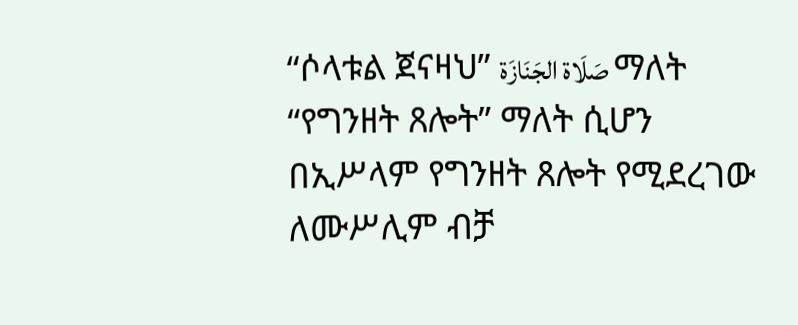“ሶላቱል ጀናዛህ” صَلَاة الجَنَازَة ማለት “የግንዘት ጸሎት” ማለት ሲሆን በኢሥላም የግንዘት ጸሎት የሚደረገው ለሙሥሊም ብቻ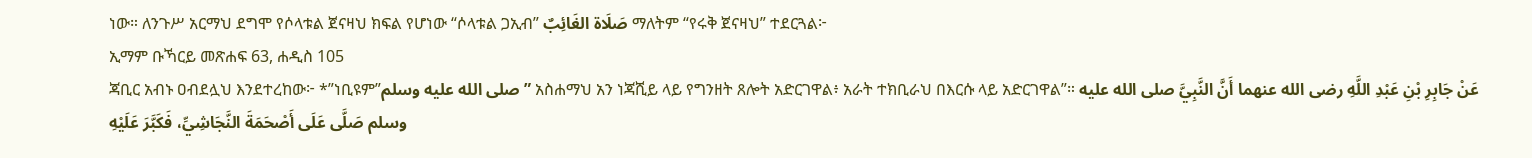ነው። ለንጉሥ አርማህ ደግሞ የሶላቱል ጀናዛህ ክፍል የሆነው “ሶላቱል ጋኢብ” صَلَاة الغَائِبٌ ማለትም “የሩቅ ጀናዛህ” ተደርጓል፦
ኢማም ቡኻርይ መጽሐፍ 63, ሐዲስ 105
ጃቢር አብኑ ዐብደሏህ እንደተረከው፦ *”ነቢዩም”صلى الله عليه وسلم” አስሐማህ አን ነጃሺይ ላይ የግንዘት ጸሎት አድርገዋል፥ አራት ተክቢራህ በእርሱ ላይ አድርገዋል”። عَنْ جَابِرِ بْنِ عَبْدِ اللَّهِ رضى الله عنهما أَنَّ النَّبِيَّ صلى الله عليه وسلم صَلَّى عَلَى أَصْحَمَةَ النَّجَاشِيِّ، فَكَبَّرَ عَلَيْهِ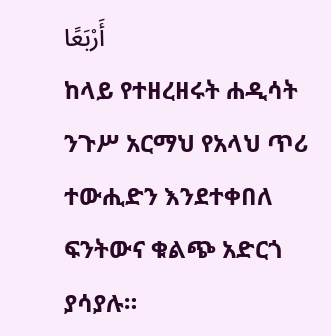أَرْبَعًا
ከላይ የተዘረዘሩት ሐዲሳት ንጉሥ አርማህ የአላህ ጥሪ ተውሒድን እንደተቀበለ ፍንትውና ቁልጭ አድርጎ ያሳያሉ።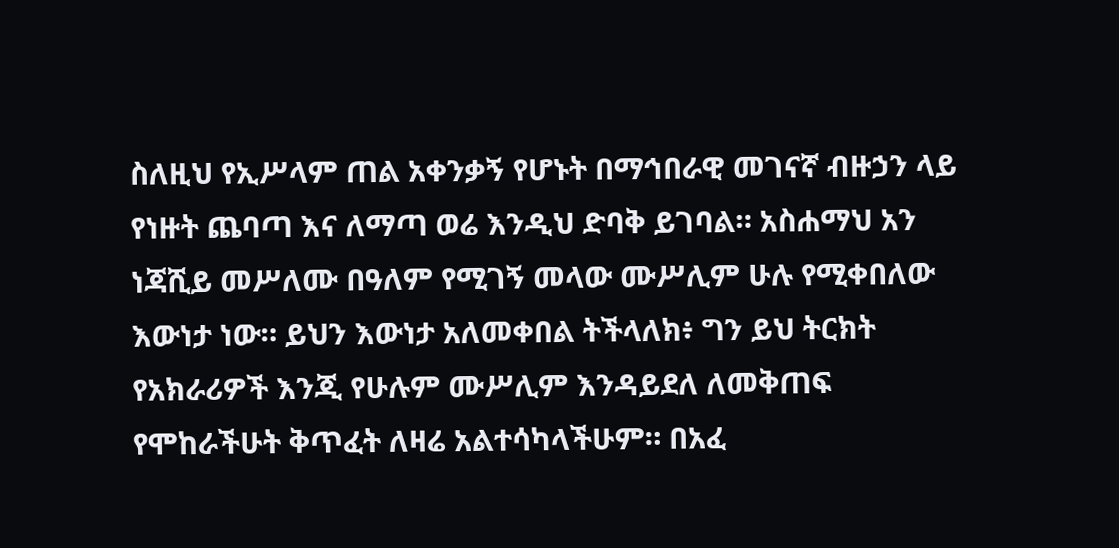ስለዚህ የኢሥላም ጠል አቀንቃኝ የሆኑት በማኅበራዊ መገናኛ ብዙኃን ላይ የነዙት ጨባጣ እና ለማጣ ወሬ እንዲህ ድባቅ ይገባል። አስሐማህ አን ነጃሺይ መሥለሙ በዓለም የሚገኝ መላው ሙሥሊም ሁሉ የሚቀበለው እውነታ ነው። ይህን እውነታ አለመቀበል ትችላለክ፥ ግን ይህ ትርክት የአክራሪዎች እንጂ የሁሉም ሙሥሊም እንዳይደለ ለመቅጠፍ የሞከራችሁት ቅጥፈት ለዛሬ አልተሳካላችሁም። በአፈ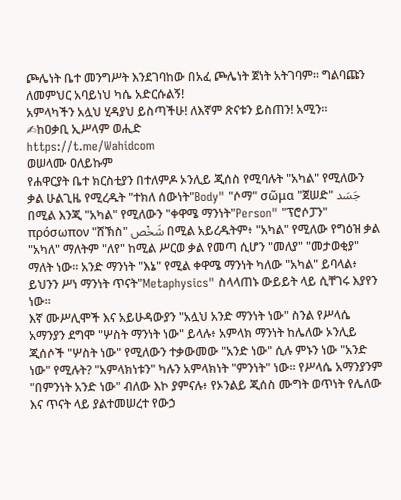ጮሌነት ቤተ መንግሥት እንደገባከው በአፈ ጮሌነት ጀነት አትገባም። ግልባጩን ለመምህር አባይነህ ካሴ አድርሱልኝ!
አምላካችን አሏህ ሂዳያህ ይስጣችሁ! ለእኛም ጽናቱን ይስጠን! አሚን።
✍ከዐቃቢ ኢሥላም ወሒድ
https://t.me/Wahidcom
ወሠላሙ ዐለይኩም
የሐዋርያት ቤተ ክርስቲያን በተለምዶ ኦንሊይ ጂሰስ የሚባሉት "አካል" የሚለውን ቃል ሁልጊዜ የሚረዱት "ተክለ ሰውነት"Body" "ሶማ" σῶμα "ጀሠድ" جَسَد በሚል እንጂ "አካል" የሚለውን "ቀዋሜ ማንነት"Person" "ፕሮሶፓን" πρόσωπον "ሸኽስ" شَخْص በሚል አይረዱትም፥ "አካል" የሚለው የግዕዝ ቃል "አካለ" ማለትም "ለየ" ከሚል ሥርወ ቃል የመጣ ሲሆን "መለያ" "መታወቂያ" ማለት ነው። አንድ ማንነት "እኔ" የሚል ቀዋሜ ማንነት ካለው "አካል" ይባላል፥ ይህንን ሥነ ማንነት ጥናት"Metaphysics" ስላላጠኑ ውይይት ላይ ሲቸገሩ እያየን ነው።
እኛ ሙሥሊሞች እና አይሁዳውያን "አሏህ አንድ ማንነት ነው" ስንል የሥላሴ አማንያን ደግሞ "ሦስት ማንነት ነው" ይላሉ፥ አምላክ ማንነት ከሌለው ኦንሊይ ጂሰሶች "ሦስት ነው" የሚለውን ተቃውመው "አንድ ነው" ሲሉ ምኑን ነው "አንድ ነው" የሚሉት? "አምላክነቱን" ካሉን አምላክነት "ምንነት" ነው። የሥላሴ አማንያንም "በምንነት አንድ ነው" ብለው እኮ ያምናሉ፥ የኦንልይ ጂሰስ ሙግት ወጥነት የሌለው እና ጥናት ላይ ያልተመሠረተ የውኃ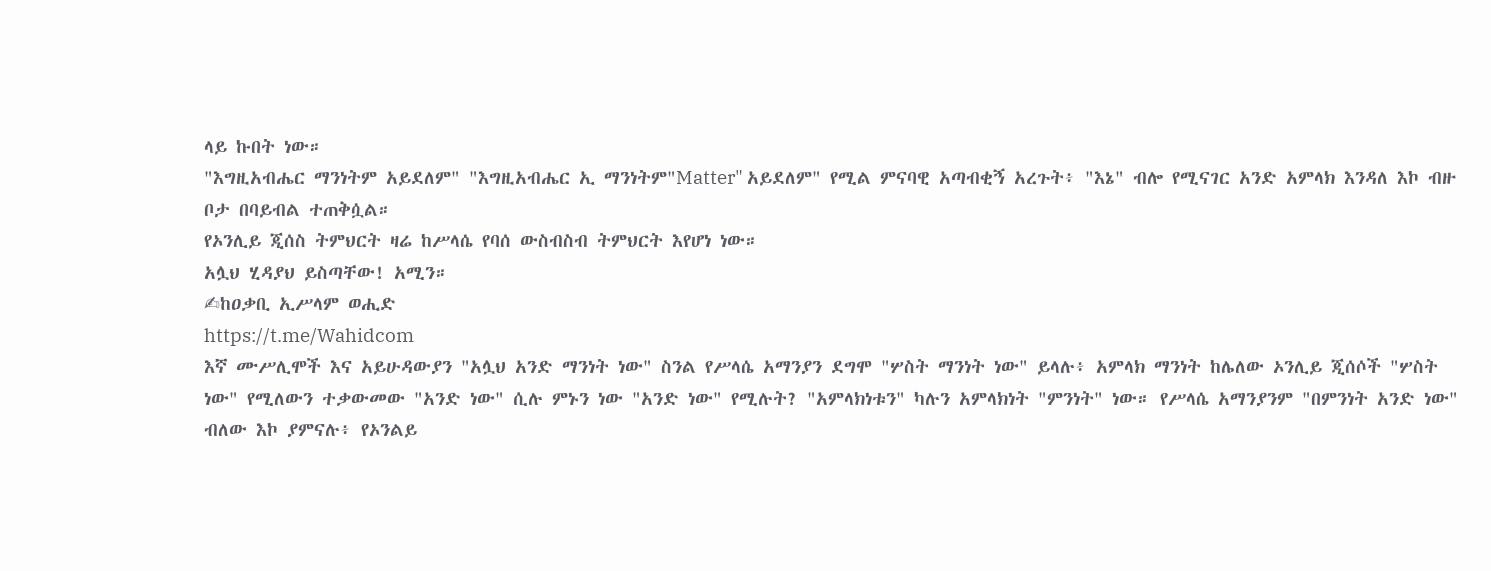ላይ ኩበት ነው።
"እግዚአብሔር ማንነትም አይደለም" "እግዚአብሔር ኢ ማንነትም"Matter" አይደለም" የሚል ምናባዊ አጣብቂኝ አረጉት፥ "እኔ" ብሎ የሚናገር አንድ አምላክ እንዳለ እኮ ብዙ ቦታ በባይብል ተጠቅሷል።
የኦንሊይ ጂሰስ ትምህርት ዛሬ ከሥላሴ የባሰ ውስብስብ ትምህርት እየሆነ ነው።
አሏህ ሂዳያህ ይስጣቸው! አሚን።
✍ከዐቃቢ ኢሥላም ወሒድ
https://t.me/Wahidcom
እኛ ሙሥሊሞች እና አይሁዳውያን "አሏህ አንድ ማንነት ነው" ስንል የሥላሴ አማንያን ደግሞ "ሦስት ማንነት ነው" ይላሉ፥ አምላክ ማንነት ከሌለው ኦንሊይ ጂሰሶች "ሦስት ነው" የሚለውን ተቃውመው "አንድ ነው" ሲሉ ምኑን ነው "አንድ ነው" የሚሉት? "አምላክነቱን" ካሉን አምላክነት "ምንነት" ነው። የሥላሴ አማንያንም "በምንነት አንድ ነው" ብለው እኮ ያምናሉ፥ የኦንልይ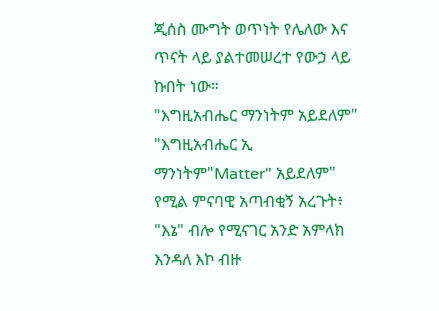ጂሰስ ሙግት ወጥነት የሌለው እና ጥናት ላይ ያልተመሠረተ የውኃ ላይ ኩበት ነው።
"እግዚአብሔር ማንነትም አይደለም" "እግዚአብሔር ኢ ማንነትም"Matter" አይደለም" የሚል ምናባዊ አጣብቂኝ አረጉት፥ "እኔ" ብሎ የሚናገር አንድ አምላክ እንዳለ እኮ ብዙ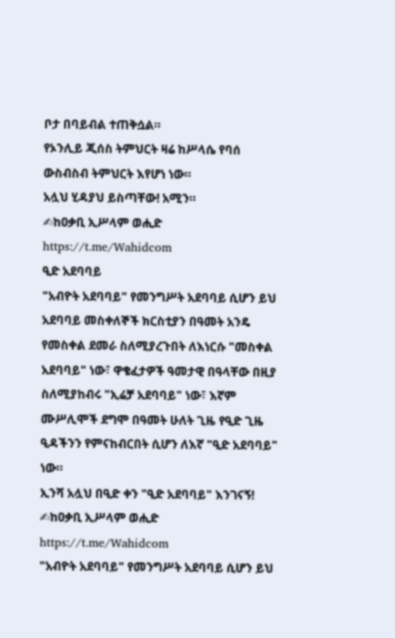ቦታ በባይብል ተጠቅሷል።
የኦንሊይ ጂሰስ ትምህርት ዛሬ ከሥላሴ የባሰ ውስብስብ ትምህርት እየሆነ ነው።
አሏህ ሂዳያህ ይስጣቸው! አሚን።
✍ከዐቃቢ ኢሥላም ወሒድ
https://t.me/Wahidcom
ዒድ አደባባይ
"አብዮት አደባባይ" የመንግሥት አደባባይ ሲሆን ይህ አደባባይ መስቀለኞች ክርስቲያን በዓመት አንዴ የመስቀል ደመራ ስለሚያረጉበት ለእነርሱ "መስቀል አደባባይ" ነው፣ ዋቄፈታዎች ዓመታዊ በዓላቸው በዚያ ስለሚያከብሩ "ኢሬቻ አደባባይ" ነው፣ እኛም ሙሥሊሞች ደግሞ በዓመት ሁለት ጊዜ የዒድ ጊዜ ዒዳችንን የምናከብርበት ሲሆን ለእኛ "ዒድ አደባባይ" ነው።
ኢንሻ አሏህ በዒድ ቀን "ዒድ አደባባይ" እንገናኝ!
✍ከዐቃቢ ኢሥላም ወሒድ
https://t.me/Wahidcom
"አብዮት አደባባይ" የመንግሥት አደባባይ ሲሆን ይህ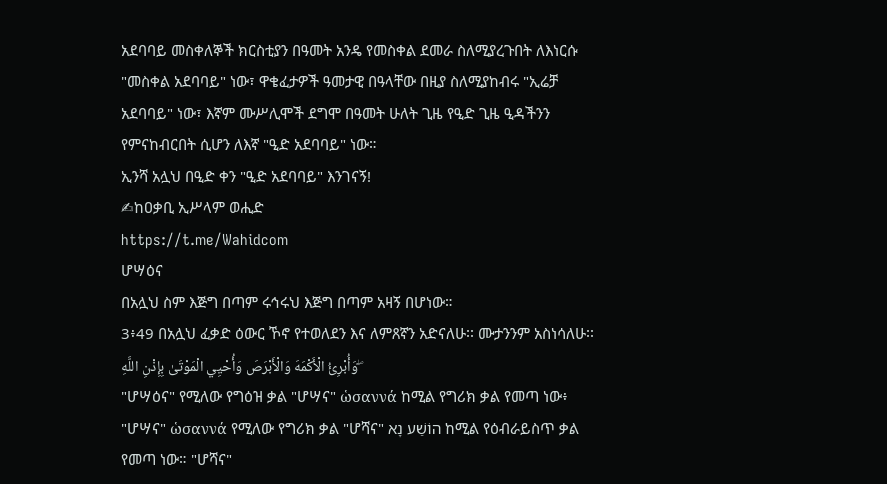አደባባይ መስቀለኞች ክርስቲያን በዓመት አንዴ የመስቀል ደመራ ስለሚያረጉበት ለእነርሱ "መስቀል አደባባይ" ነው፣ ዋቄፈታዎች ዓመታዊ በዓላቸው በዚያ ስለሚያከብሩ "ኢሬቻ አደባባይ" ነው፣ እኛም ሙሥሊሞች ደግሞ በዓመት ሁለት ጊዜ የዒድ ጊዜ ዒዳችንን የምናከብርበት ሲሆን ለእኛ "ዒድ አደባባይ" ነው።
ኢንሻ አሏህ በዒድ ቀን "ዒድ አደባባይ" እንገናኝ!
✍ከዐቃቢ ኢሥላም ወሒድ
https://t.me/Wahidcom
ሆሣዕና
በአሏህ ስም እጅግ በጣም ሩኅሩህ እጅግ በጣም አዛኝ በሆነው።
3፥49 በአሏህ ፈቃድ ዕውር ኾኖ የተወለደን እና ለምጸኛን አድናለሁ፡፡ ሙታንንም አስነሳለሁ፡፡ وَأُبْرِئُ الْأَكْمَهَ وَالْأَبْرَصَ وَأُحْيِي الْمَوْتَىٰ بِإِذْنِ اللَّهِ ۖ
"ሆሣዕና" የሚለው የግዕዝ ቃል "ሆሣና" ὡσαννά ከሚል የግሪክ ቃል የመጣ ነው፥ "ሆሣና" ὡσαννά የሚለው የግሪክ ቃል "ሆሻና" הוֹשַׁע נָא ከሚል የዕብራይስጥ ቃል የመጣ ነው። "ሆሻና"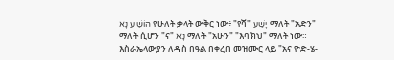הוֹשַׁע נָא የሁለት ቃላት ውቅር ነው፥ "የሻ" יָשַׁע ማለት "አድን" ማለት ሲሆን "ና" נָא ማለት "አሁን" "እባክህ" ማለት ነው። እስራኤላውያን ለዳስ በዓል በቀረበ መዝሙር ላይ "አና ዮድ-ሄ-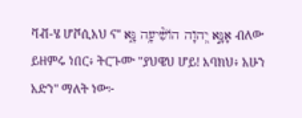ቫቭ-ሄ ሆቮሲአህ ና" אָנָּ֣א יְ֭הוָה הֹושִׁ֘יעָ֥ה נָּ֑א ብለው ይዘምሩ ነበር፥ ትርጉሙ "ያህዌህ ሆይ! እባክህ፥ አሁን አድን" ማለት ነው፦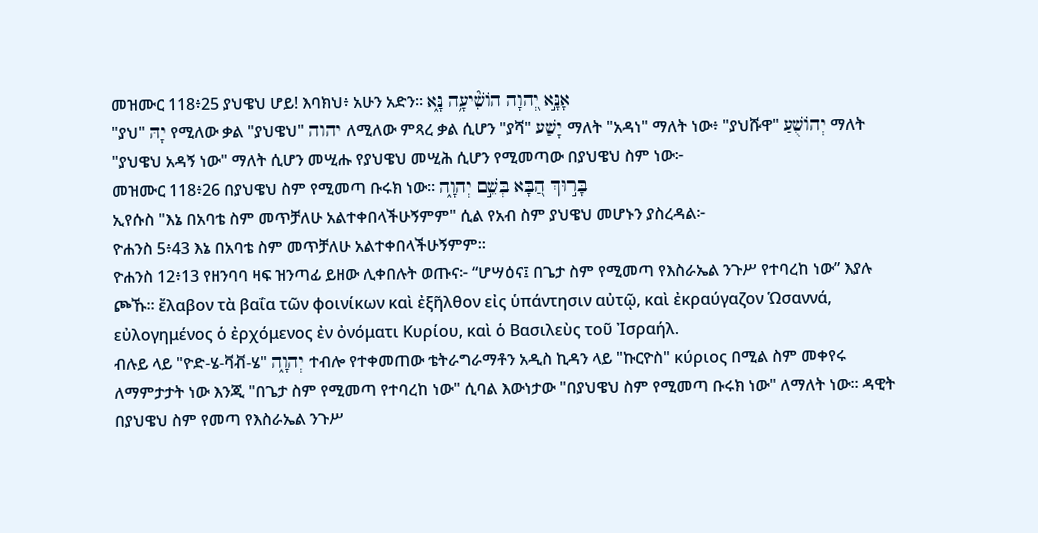መዝሙር 118፥25 ያህዌህ ሆይ! እባክህ፥ አሁን አድን። אָנָּ֣א יְ֭הוָה הֹושִׁ֘יעָ֥ה נָּ֑א
"ያህ" יָהּ የሚለው ቃል "ያህዌህ" יהוה ለሚለው ምጻረ ቃል ሲሆን "ያሻ" יָשַׁע ማለት "አዳነ" ማለት ነው፥ "ያህሹዋ" יְהוֹשֻׁעַ ማለት "ያህዌህ አዳኝ ነው" ማለት ሲሆን መሢሑ የያህዌህ መሢሕ ሲሆን የሚመጣው በያህዌህ ስም ነው፦
መዝሙር 118፥26 በያህዌህ ስም የሚመጣ ቡሩክ ነው። בָּר֣וּךְ הַ֭בָּא בְּשֵׁ֣ם יְהוָ֑ה
ኢየሱስ "እኔ በአባቴ ስም መጥቻለሁ አልተቀበላችሁኝምም" ሲል የአብ ስም ያህዌህ መሆኑን ያስረዳል፦
ዮሐንስ 5፥43 እኔ በአባቴ ስም መጥቻለሁ አልተቀበላችሁኝምም።
ዮሐንስ 12፥13 የዘንባባ ዛፍ ዝንጣፊ ይዘው ሊቀበሉት ወጡና፦ “ሆሣዕና፤ በጌታ ስም የሚመጣ የእስራኤል ንጉሥ የተባረከ ነው” እያሉ ጮኹ። ἔλαβον τὰ βαΐα τῶν φοινίκων καὶ ἐξῆλθον εἰς ὑπάντησιν αὐτῷ, καὶ ἐκραύγαζον Ὡσαννά, εὐλογημένος ὁ ἐρχόμενος ἐν ὀνόματι Κυρίου, καὶ ὁ Βασιλεὺς τοῦ Ἰσραήλ.
ብሉይ ላይ "ዮድ-ሄ-ቫቭ-ሄ" יְהוָ֑ה ተብሎ የተቀመጠው ቴትራግራማቶን አዲስ ኪዳን ላይ "ኩርዮስ" κύριος በሚል ስም መቀየሩ ለማምታታት ነው እንጂ "በጌታ ስም የሚመጣ የተባረከ ነው" ሲባል እውነታው "በያህዌህ ስም የሚመጣ ቡሩክ ነው" ለማለት ነው። ዳዊት በያህዌህ ስም የመጣ የእስራኤል ንጉሥ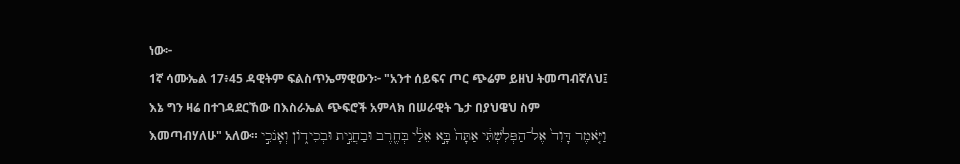ነው፦
1ኛ ሳሙኤል 17፥45 ዳዊትም ፍልስጥኤማዊውን፦ "አንተ ሰይፍና ጦር ጭሬም ይዘህ ትመጣብኛለህ፤ እኔ ግን ዛሬ በተገዳደርኸው በእስራኤል ጭፍሮች አምላክ በሠራዊት ጌታ በያህዌህ ስም እመጣብሃለሁ" አለው። וַיֹּ֤אמֶר דָּוִד֙ אֶל־הַפְּלִשְׁתִּ֔י אַתָּה֙ בָּ֣א אֵלַ֔י בְּחֶ֖רֶב וּבַחֲנִ֣ית וּבְכִידֹ֑ון וְאָנֹכִ֣י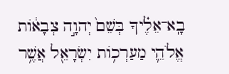בָֽא־אֵלֶ֗יךָ בְּשֵׁם֙ יְהוָ֣ה צְבָאֹ֔ות אֱלֹהֵ֛י מַעַרְכֹ֥ות יִשְׂרָאֵ֖ל אֲשֶׁ֥ר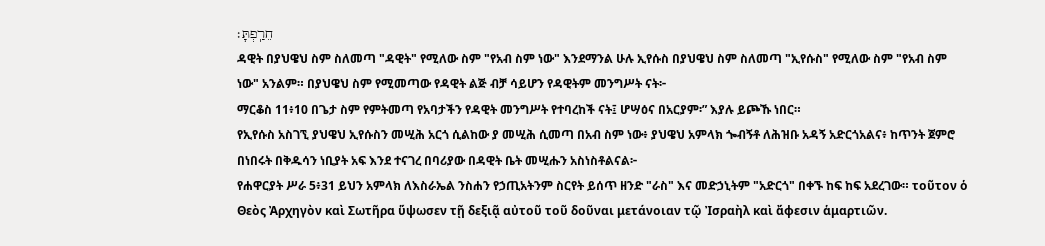חֵרַֽפְתָּ׃
ዳዊት በያህዌህ ስም ስለመጣ "ዳዊት" የሚለው ስም "የአብ ስም ነው" እንደማንል ሁሉ ኢየሱስ በያህዌህ ስም ስለመጣ "ኢየሱስ" የሚለው ስም "የአብ ስም ነው" አንልም። በያህዌህ ስም የሚመጣው የዳዊት ልጅ ብቻ ሳይሆን የዳዊትም መንግሥት ናት፦
ማርቆስ 11፥10 በጌታ ስም የምትመጣ የአባታችን የዳዊት መንግሥት የተባረከች ናት፤ ሆሣዕና በአርያም፡” እያሉ ይጮኹ ነበር።
የኢየሱስ አስገኚ ያህዌህ ኢየሱስን መሢሕ አርጎ ሲልከው ያ መሢሕ ሲመጣ በአብ ስም ነው፥ ያህዌህ አምላክ ጐብኝቶ ለሕዝቡ አዳኝ አድርጎአልና፥ ከጥንት ጀምሮ በነበሩት በቅዱሳን ነቢያት አፍ እንደ ተናገረ በባሪያው በዳዊት ቤት መሢሑን አስነስቶልናል፦
የሐዋርያት ሥራ 5፥31 ይህን አምላክ ለእስራኤል ንስሐን የኃጢአትንም ስርየት ይሰጥ ዘንድ "ራስ" እና መድኃኒትም "አድርጎ" በቀኙ ከፍ ከፍ አደረገው። τοῦτον ὁ Θεὸς Ἀρχηγὸν καὶ Σωτῆρα ὕψωσεν τῇ δεξιᾷ αὐτοῦ τοῦ δοῦναι μετάνοιαν τῷ Ἰσραὴλ καὶ ἄφεσιν ἁμαρτιῶν.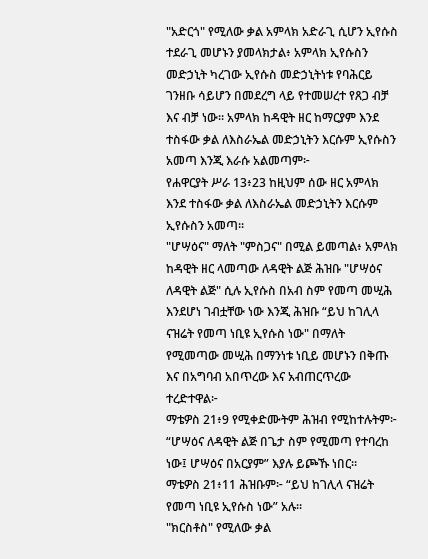"አድርጎ" የሚለው ቃል አምላክ አድራጊ ሲሆን ኢየሱስ ተደራጊ መሆኑን ያመላክታል፥ አምላክ ኢየሱስን መድኃኒት ካረገው ኢየሱስ መድኃኒትነቱ የባሕርይ ገንዘቡ ሳይሆን በመደረግ ላይ የተመሠረተ የጸጋ ብቻ እና ብቻ ነው። አምላክ ከዳዊት ዘር ከማርያም እንደ ተስፋው ቃል ለእስራኤል መድኃኒትን እርሱም ኢየሱስን አመጣ እንጂ እራሱ አልመጣም፦
የሐዋርያት ሥራ 13፥23 ከዚህም ሰው ዘር አምላክ እንደ ተስፋው ቃል ለእስራኤል መድኃኒትን እርሱም ኢየሱስን አመጣ።
"ሆሣዕና" ማለት "ምስጋና" በሚል ይመጣል፥ አምላክ ከዳዊት ዘር ላመጣው ለዳዊት ልጅ ሕዝቡ "ሆሣዕና ለዳዊት ልጅ" ሲሉ ኢየሱስ በአብ ስም የመጣ መሢሕ እንደሆነ ገብቷቸው ነው እንጂ ሕዝቡ “ይህ ከገሊላ ናዝሬት የመጣ ነቢዩ ኢየሱስ ነው" በማለት የሚመጣው መሢሕ በማንነቱ ነቢይ መሆኑን በቅጡ እና በአግባብ አበጥረው እና አብጠርጥረው ተረድተዋል፦
ማቴዎስ 21፥9 የሚቀድሙትም ሕዝብ የሚከተሉትም፦ “ሆሣዕና ለዳዊት ልጅ በጌታ ስም የሚመጣ የተባረከ ነው፤ ሆሣዕና በአርያም” እያሉ ይጮኹ ነበር።
ማቴዎስ 21፥11 ሕዝቡም፦ “ይህ ከገሊላ ናዝሬት የመጣ ነቢዩ ኢየሱስ ነው” አሉ።
"ክርስቶስ" የሚለው ቃል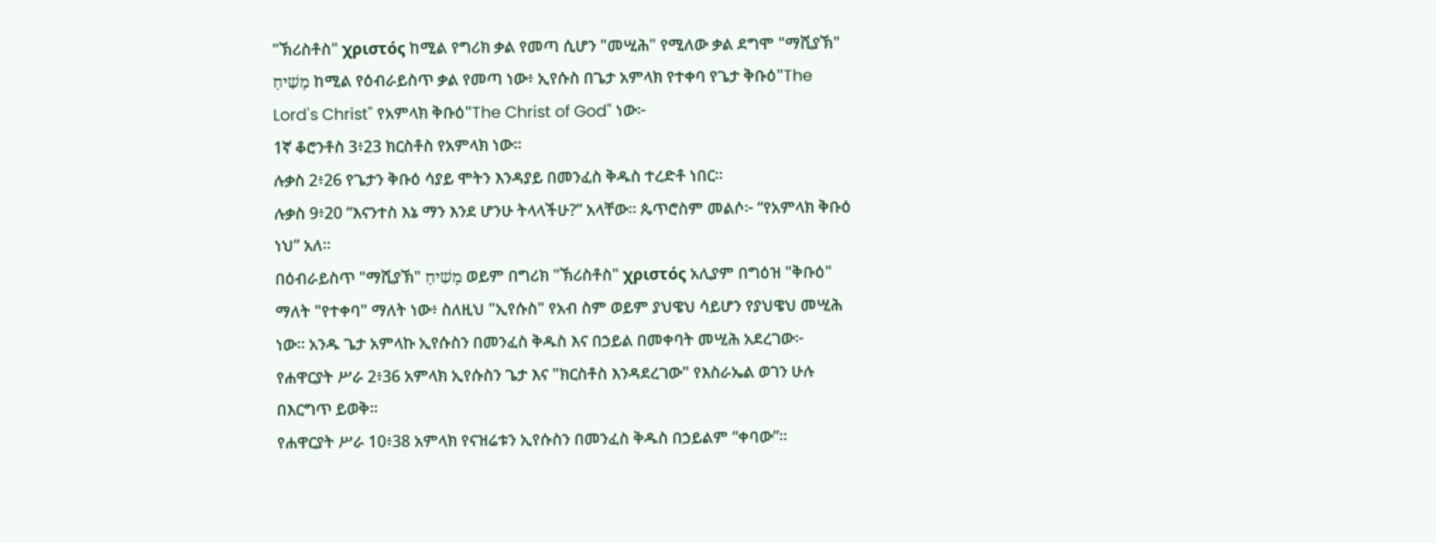"ኽሪስቶስ" χριστός ከሚል የግሪክ ቃል የመጣ ሲሆን "መሢሕ" የሚለው ቃል ደግሞ "ማሺያኽ" מָשִׁיחַ ከሚል የዕብራይስጥ ቃል የመጣ ነው፥ ኢየሱስ በጌታ አምላክ የተቀባ የጌታ ቅቡዕ"The Lord's Christ" የአምላክ ቅቡዕ"The Christ of God" ነው፦
1ኛ ቆሮንቶስ 3፥23 ክርስቶስ የአምላክ ነው።
ሉቃስ 2፥26 የጌታን ቅቡዕ ሳያይ ሞትን እንዳያይ በመንፈስ ቅዱስ ተረድቶ ነበር።
ሉቃስ 9፥20 “እናንተስ እኔ ማን እንደ ሆንሁ ትላላችሁ?” አላቸው። ጴጥሮስም መልሶ፦ “የአምላክ ቅቡዕ ነህ” አለ።
በዕብራይስጥ "ማሺያኽ" מָשִׁיחַ ወይም በግሪክ "ኽሪስቶስ" χριστός አሊያም በግዕዝ "ቅቡዕ" ማለት "የተቀባ" ማለት ነው፥ ስለዚህ "ኢየሱስ" የአብ ስም ወይም ያህዌህ ሳይሆን የያህዌህ መሢሕ ነው። አንዱ ጌታ አምላኩ ኢየሱስን በመንፈስ ቅዱስ እና በኃይል በመቀባት መሢሕ አደረገው፦
የሐዋርያት ሥራ 2፥36 አምላክ ኢየሱስን ጌታ እና "ክርስቶስ እንዳደረገው" የእስራኤል ወገን ሁሉ በእርግጥ ይወቅ።
የሐዋርያት ሥራ 10፥38 አምላክ የናዝሬቱን ኢየሱስን በመንፈስ ቅዱስ በኃይልም “ቀባው”።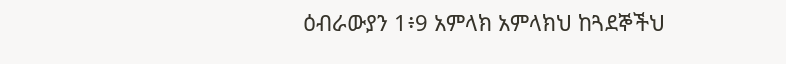ዕብራውያን 1፥9 አምላክ አምላክህ ከጓደኞችህ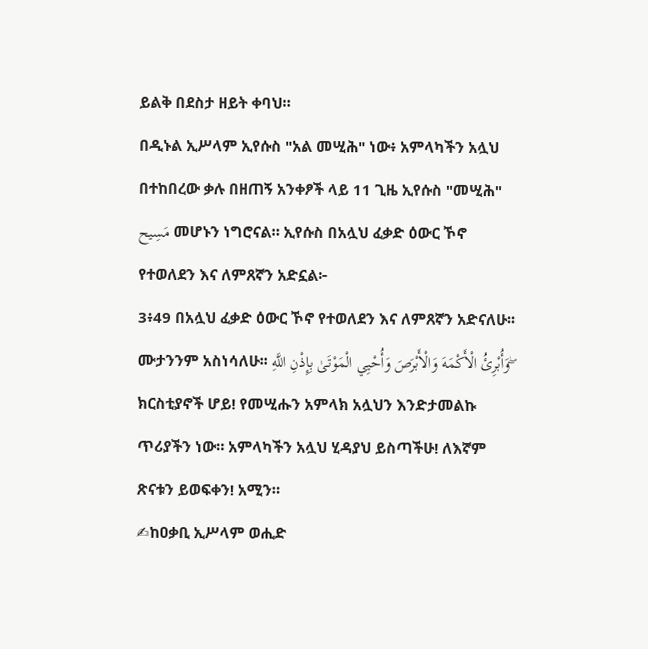ይልቅ በደስታ ዘይት ቀባህ።
በዲኑል ኢሥላም ኢየሱስ "አል መሢሕ" ነው፥ አምላካችን አሏህ በተከበረው ቃሉ በዘጠኝ አንቀፆች ላይ 11 ጊዜ ኢየሱስ "መሢሕ" مَسِيح መሆኑን ነግሮናል። ኢየሱስ በአሏህ ፈቃድ ዕውር ኾኖ የተወለደን እና ለምጸኛን አድኗል፦
3፥49 በአሏህ ፈቃድ ዕውር ኾኖ የተወለደን እና ለምጸኛን አድናለሁ፡፡ ሙታንንም አስነሳለሁ፡፡ وَأُبْرِئُ الْأَكْمَهَ وَالْأَبْرَصَ وَأُحْيِي الْمَوْتَىٰ بِإِذْنِ اللَّهِ ۖ
ክርስቲያኖች ሆይ! የመሢሑን አምላክ አሏህን እንድታመልኩ ጥሪያችን ነው። አምላካችን አሏህ ሂዳያህ ይስጣችሁ! ለእኛም ጽናቱን ይወፍቀን! አሚን።
✍ከዐቃቢ ኢሥላም ወሒድ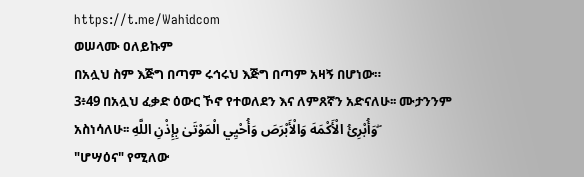https://t.me/Wahidcom
ወሠላሙ ዐለይኩም
በአሏህ ስም እጅግ በጣም ሩኅሩህ እጅግ በጣም አዛኝ በሆነው።
3፥49 በአሏህ ፈቃድ ዕውር ኾኖ የተወለደን እና ለምጸኛን አድናለሁ፡፡ ሙታንንም አስነሳለሁ፡፡ وَأُبْرِئُ الْأَكْمَهَ وَالْأَبْرَصَ وَأُحْيِي الْمَوْتَىٰ بِإِذْنِ اللَّهِ ۖ
"ሆሣዕና" የሚለው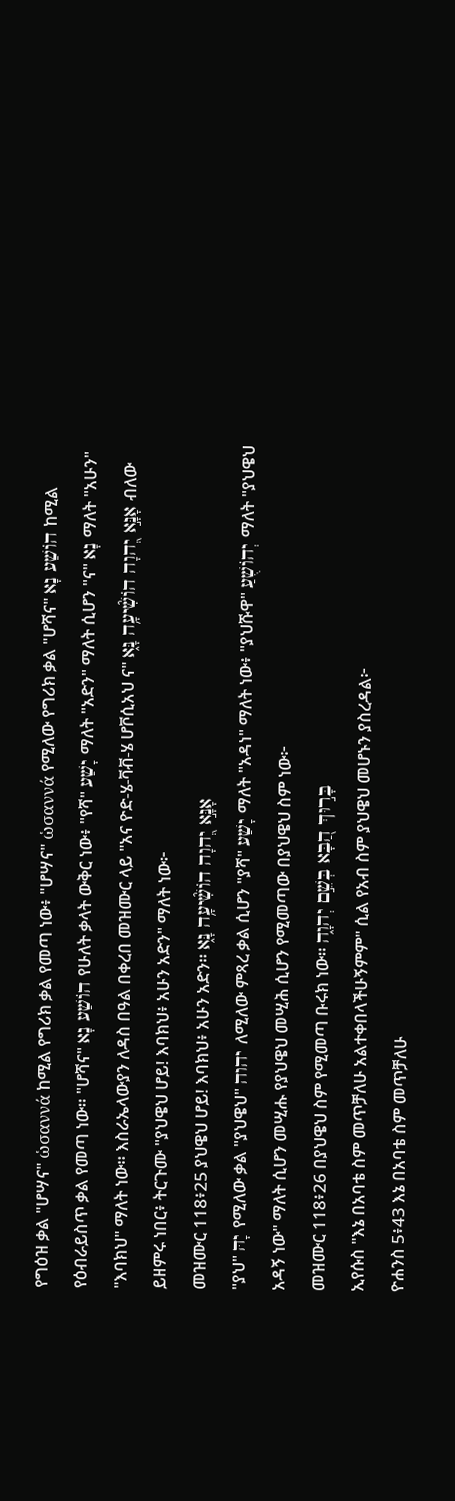የግዕዝ ቃል "ሆሣና" ὡσαννά ከሚል የግሪክ ቃል የመጣ ነው፥ "ሆሣና" ὡσαννά የሚለው የግሪክ ቃል "ሆሻና" הוֹשַׁע נָא ከሚል የዕብራይስጥ ቃል የመጣ ነው። "ሆሻና" הוֹשַׁע נָא የሁለት ቃላት ውቅር ነው፥ "የሻ" יָשַׁע ማለት "አድን" ማለት ሲሆን "ና" נָא ማለት "አሁን" "እባክህ" ማለት ነው። እስራኤላውያን ለዳስ በዓል በቀረበ መዝሙር ላይ "አና ዮድ-ሄ-ቫቭ-ሄ ሆቮሲአህ ና" אָנָּ֣א יְ֭הוָה הֹושִׁ֘יעָ֥ה נָּ֑א ብለው ይዘምሩ ነበር፥ ትርጉሙ "ያህዌህ ሆይ! እባክህ፥ አሁን አድን" ማለት ነው፦
መዝሙር 118፥25 ያህዌህ ሆይ! እባክህ፥ አሁን አድን። אָנָּ֣א יְ֭הוָה הֹושִׁ֘יעָ֥ה נָּ֑א
"ያህ" יָהּ የሚለው ቃል "ያህዌህ" יהוה ለሚለው ምጻረ ቃል ሲሆን "ያሻ" יָשַׁע ማለት "አዳነ" ማለት ነው፥ "ያህሹዋ" יְהוֹשֻׁעַ ማለት "ያህዌህ አዳኝ ነው" ማለት ሲሆን መሢሑ የያህዌህ መሢሕ ሲሆን የሚመጣው በያህዌህ ስም ነው፦
መዝሙር 118፥26 በያህዌህ ስም የሚመጣ ቡሩክ ነው። בָּר֣וּךְ הַ֭בָּא בְּשֵׁ֣ם יְהוָ֑ה
ኢየሱስ "እኔ በአባቴ ስም መጥቻለሁ አልተቀበላችሁኝምም" ሲል የአብ ስም ያህዌህ መሆኑን ያስረዳል፦
ዮሐንስ 5፥43 እኔ በአባቴ ስም መጥቻለሁ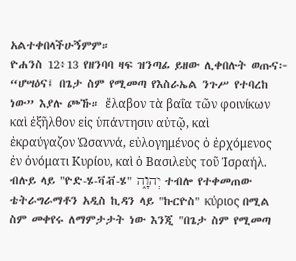አልተቀበላችሁኝምም።
ዮሐንስ 12፥13 የዘንባባ ዛፍ ዝንጣፊ ይዘው ሊቀበሉት ወጡና፦ “ሆሣዕና፤ በጌታ ስም የሚመጣ የእስራኤል ንጉሥ የተባረከ ነው” እያሉ ጮኹ። ἔλαβον τὰ βαΐα τῶν φοινίκων καὶ ἐξῆλθον εἰς ὑπάντησιν αὐτῷ, καὶ ἐκραύγαζον Ὡσαννά, εὐλογημένος ὁ ἐρχόμενος ἐν ὀνόματι Κυρίου, καὶ ὁ Βασιλεὺς τοῦ Ἰσραήλ.
ብሉይ ላይ "ዮድ-ሄ-ቫቭ-ሄ" יְהוָ֑ה ተብሎ የተቀመጠው ቴትራግራማቶን አዲስ ኪዳን ላይ "ኩርዮስ" κύριος በሚል ስም መቀየሩ ለማምታታት ነው እንጂ "በጌታ ስም የሚመጣ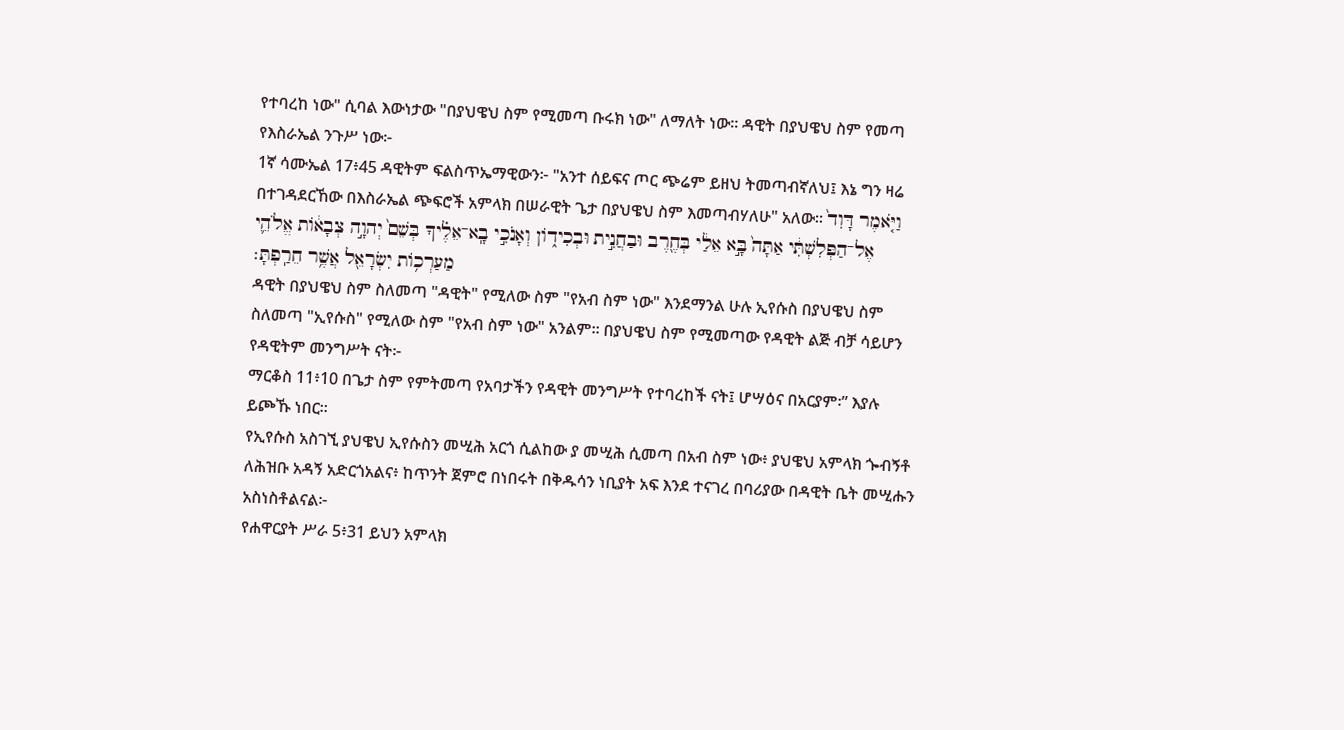የተባረከ ነው" ሲባል እውነታው "በያህዌህ ስም የሚመጣ ቡሩክ ነው" ለማለት ነው። ዳዊት በያህዌህ ስም የመጣ የእስራኤል ንጉሥ ነው፦
1ኛ ሳሙኤል 17፥45 ዳዊትም ፍልስጥኤማዊውን፦ "አንተ ሰይፍና ጦር ጭሬም ይዘህ ትመጣብኛለህ፤ እኔ ግን ዛሬ በተገዳደርኸው በእስራኤል ጭፍሮች አምላክ በሠራዊት ጌታ በያህዌህ ስም እመጣብሃለሁ" አለው። וַיֹּ֤אמֶר דָּוִד֙ אֶל־הַפְּלִשְׁתִּ֔י אַתָּה֙ בָּ֣א אֵלַ֔י בְּחֶ֖רֶב וּבַחֲנִ֣ית וּבְכִידֹ֑ון וְאָנֹכִ֣י בָֽא־אֵלֶ֗יךָ בְּשֵׁם֙ יְהוָ֣ה צְבָאֹ֔ות אֱלֹהֵ֛י מַעַרְכֹ֥ות יִשְׂרָאֵ֖ל אֲשֶׁ֥ר חֵרַֽפְתָּ׃
ዳዊት በያህዌህ ስም ስለመጣ "ዳዊት" የሚለው ስም "የአብ ስም ነው" እንደማንል ሁሉ ኢየሱስ በያህዌህ ስም ስለመጣ "ኢየሱስ" የሚለው ስም "የአብ ስም ነው" አንልም። በያህዌህ ስም የሚመጣው የዳዊት ልጅ ብቻ ሳይሆን የዳዊትም መንግሥት ናት፦
ማርቆስ 11፥10 በጌታ ስም የምትመጣ የአባታችን የዳዊት መንግሥት የተባረከች ናት፤ ሆሣዕና በአርያም፡” እያሉ ይጮኹ ነበር።
የኢየሱስ አስገኚ ያህዌህ ኢየሱስን መሢሕ አርጎ ሲልከው ያ መሢሕ ሲመጣ በአብ ስም ነው፥ ያህዌህ አምላክ ጐብኝቶ ለሕዝቡ አዳኝ አድርጎአልና፥ ከጥንት ጀምሮ በነበሩት በቅዱሳን ነቢያት አፍ እንደ ተናገረ በባሪያው በዳዊት ቤት መሢሑን አስነስቶልናል፦
የሐዋርያት ሥራ 5፥31 ይህን አምላክ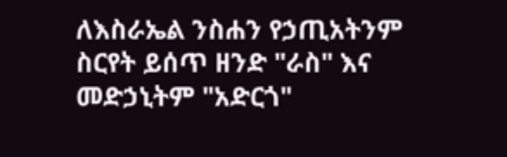ለእስራኤል ንስሐን የኃጢአትንም ስርየት ይሰጥ ዘንድ "ራስ" እና መድኃኒትም "አድርጎ"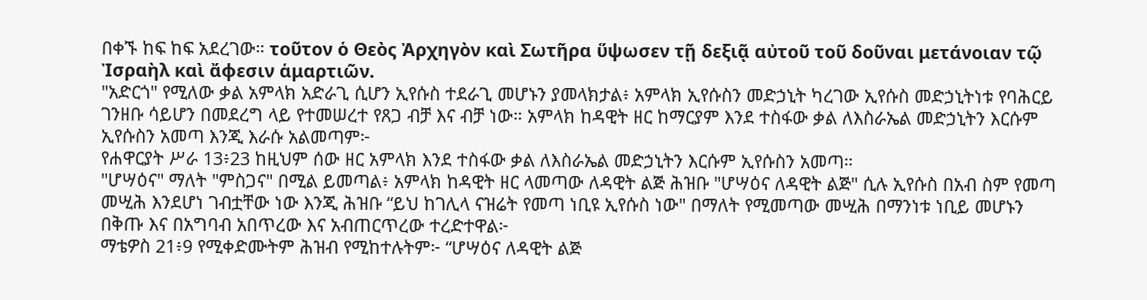በቀኙ ከፍ ከፍ አደረገው። τοῦτον ὁ Θεὸς Ἀρχηγὸν καὶ Σωτῆρα ὕψωσεν τῇ δεξιᾷ αὐτοῦ τοῦ δοῦναι μετάνοιαν τῷ Ἰσραὴλ καὶ ἄφεσιν ἁμαρτιῶν.
"አድርጎ" የሚለው ቃል አምላክ አድራጊ ሲሆን ኢየሱስ ተደራጊ መሆኑን ያመላክታል፥ አምላክ ኢየሱስን መድኃኒት ካረገው ኢየሱስ መድኃኒትነቱ የባሕርይ ገንዘቡ ሳይሆን በመደረግ ላይ የተመሠረተ የጸጋ ብቻ እና ብቻ ነው። አምላክ ከዳዊት ዘር ከማርያም እንደ ተስፋው ቃል ለእስራኤል መድኃኒትን እርሱም ኢየሱስን አመጣ እንጂ እራሱ አልመጣም፦
የሐዋርያት ሥራ 13፥23 ከዚህም ሰው ዘር አምላክ እንደ ተስፋው ቃል ለእስራኤል መድኃኒትን እርሱም ኢየሱስን አመጣ።
"ሆሣዕና" ማለት "ምስጋና" በሚል ይመጣል፥ አምላክ ከዳዊት ዘር ላመጣው ለዳዊት ልጅ ሕዝቡ "ሆሣዕና ለዳዊት ልጅ" ሲሉ ኢየሱስ በአብ ስም የመጣ መሢሕ እንደሆነ ገብቷቸው ነው እንጂ ሕዝቡ “ይህ ከገሊላ ናዝሬት የመጣ ነቢዩ ኢየሱስ ነው" በማለት የሚመጣው መሢሕ በማንነቱ ነቢይ መሆኑን በቅጡ እና በአግባብ አበጥረው እና አብጠርጥረው ተረድተዋል፦
ማቴዎስ 21፥9 የሚቀድሙትም ሕዝብ የሚከተሉትም፦ “ሆሣዕና ለዳዊት ልጅ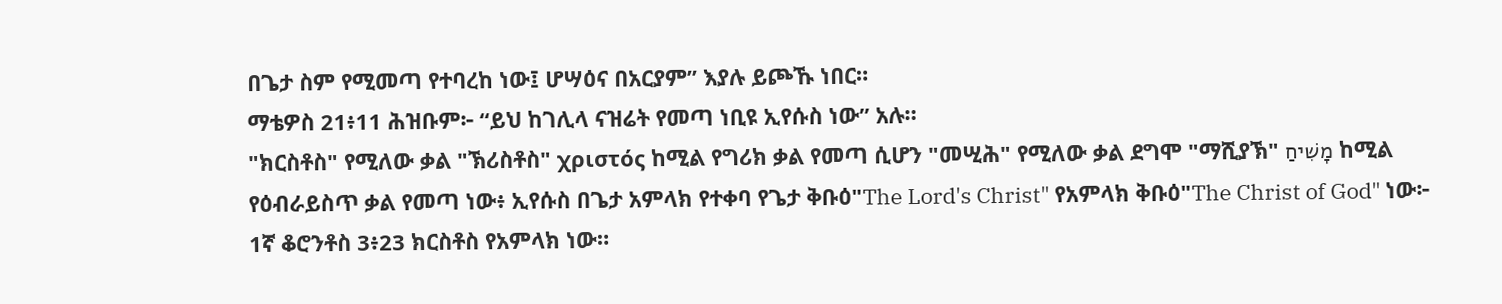በጌታ ስም የሚመጣ የተባረከ ነው፤ ሆሣዕና በአርያም” እያሉ ይጮኹ ነበር።
ማቴዎስ 21፥11 ሕዝቡም፦ “ይህ ከገሊላ ናዝሬት የመጣ ነቢዩ ኢየሱስ ነው” አሉ።
"ክርስቶስ" የሚለው ቃል "ኽሪስቶስ" χριστός ከሚል የግሪክ ቃል የመጣ ሲሆን "መሢሕ" የሚለው ቃል ደግሞ "ማሺያኽ" מָשִׁיחַ ከሚል የዕብራይስጥ ቃል የመጣ ነው፥ ኢየሱስ በጌታ አምላክ የተቀባ የጌታ ቅቡዕ"The Lord's Christ" የአምላክ ቅቡዕ"The Christ of God" ነው፦
1ኛ ቆሮንቶስ 3፥23 ክርስቶስ የአምላክ ነው።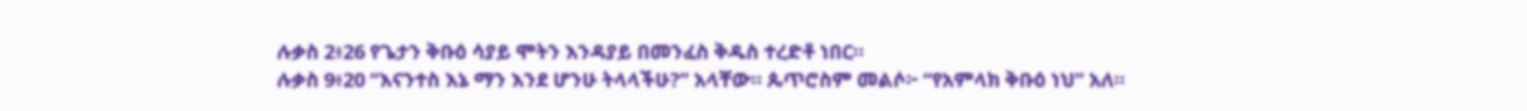ሉቃስ 2፥26 የጌታን ቅቡዕ ሳያይ ሞትን እንዳያይ በመንፈስ ቅዱስ ተረድቶ ነበር።
ሉቃስ 9፥20 “እናንተስ እኔ ማን እንደ ሆንሁ ትላላችሁ?” አላቸው። ጴጥሮስም መልሶ፦ “የአምላክ ቅቡዕ ነህ” አለ።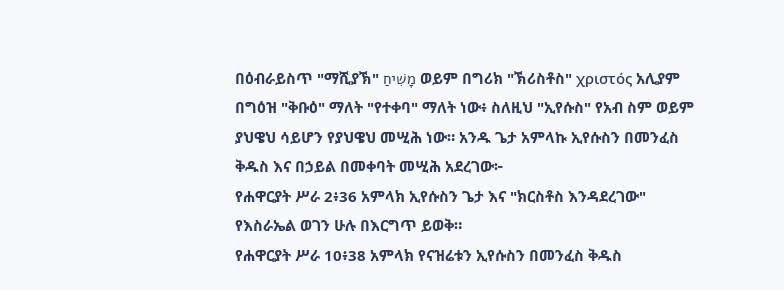በዕብራይስጥ "ማሺያኽ" מָשִׁיחַ ወይም በግሪክ "ኽሪስቶስ" χριστός አሊያም በግዕዝ "ቅቡዕ" ማለት "የተቀባ" ማለት ነው፥ ስለዚህ "ኢየሱስ" የአብ ስም ወይም ያህዌህ ሳይሆን የያህዌህ መሢሕ ነው። አንዱ ጌታ አምላኩ ኢየሱስን በመንፈስ ቅዱስ እና በኃይል በመቀባት መሢሕ አደረገው፦
የሐዋርያት ሥራ 2፥36 አምላክ ኢየሱስን ጌታ እና "ክርስቶስ እንዳደረገው" የእስራኤል ወገን ሁሉ በእርግጥ ይወቅ።
የሐዋርያት ሥራ 10፥38 አምላክ የናዝሬቱን ኢየሱስን በመንፈስ ቅዱስ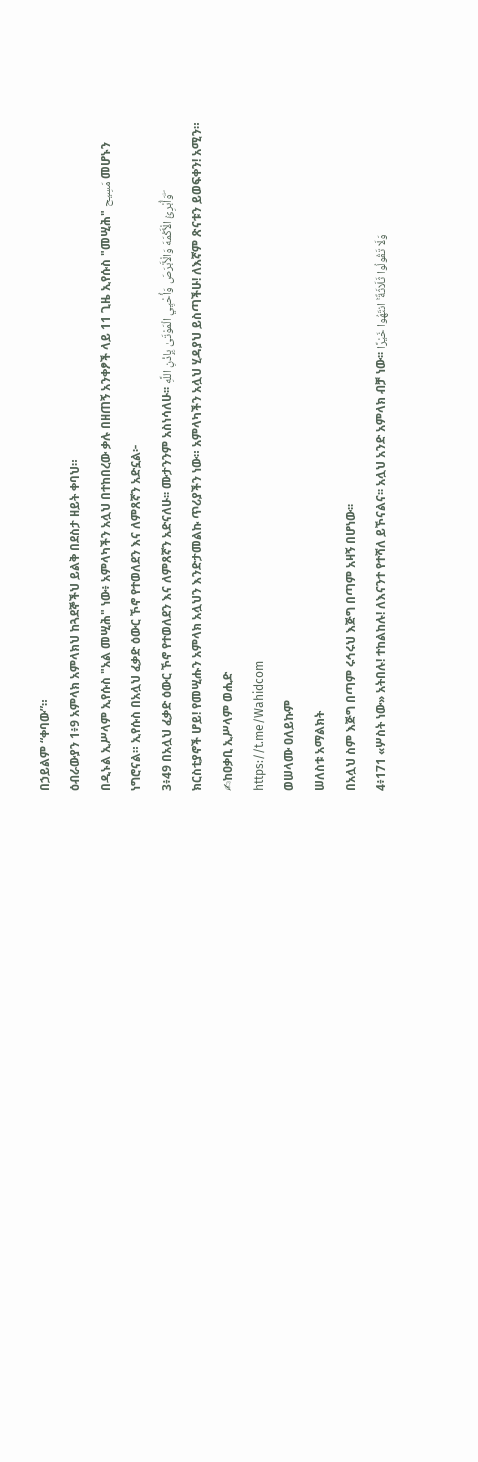በኃይልም “ቀባው”።
ዕብራውያን 1፥9 አምላክ አምላክህ ከጓደኞችህ ይልቅ በደስታ ዘይት ቀባህ።
በዲኑል ኢሥላም ኢየሱስ "አል መሢሕ" ነው፥ አምላካችን አሏህ በተከበረው ቃሉ በዘጠኝ አንቀፆች ላይ 11 ጊዜ ኢየሱስ "መሢሕ" مَسِيح መሆኑን ነግሮናል። ኢየሱስ በአሏህ ፈቃድ ዕውር ኾኖ የተወለደን እና ለምጸኛን አድኗል፦
3፥49 በአሏህ ፈቃድ ዕውር ኾኖ የተወለደን እና ለምጸኛን አድናለሁ፡፡ ሙታንንም አስነሳለሁ፡፡ وَأُبْرِئُ الْأَكْمَهَ وَالْأَبْرَصَ وَأُحْيِي الْمَوْتَىٰ بِإِذْنِ اللَّهِ ۖ
ክርስቲያኖች ሆይ! የመሢሑን አምላክ አሏህን እንድታመልኩ ጥሪያችን ነው። አምላካችን አሏህ ሂዳያህ ይስጣችሁ! ለእኛም ጽናቱን ይወፍቀን! አሚን።
✍ከዐቃቢ ኢሥላም ወሒድ
https://t.me/Wahidcom
ወሠላሙ ዐለይኩም
ሠለስቱ አማልክት
በአሏህ ስም እጅግ በጣም ሩኅሩህ እጅግ በጣም አዛኝ በሆነው፡፡
4፥171 «ሦስት ነው» አትበሉ! ተከልከሉ! ለእናንተ የተሻለ ይኾናልና፡፡ አሏህ አንድ አምላክ ብቻ ነው፡፡ وَلَا تَقُولُوا ثَلَاثَةٌ ۚ انتَهُوا خَيْرًا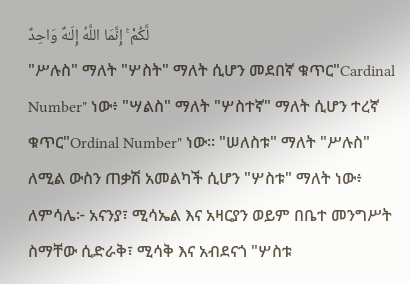لَّكُمْ ۚ إِنَّمَا اللَّهُ إِلَـٰهٌ وَاحِدٌ
"ሥሉስ" ማለት "ሦስት" ማለት ሲሆን መደበኛ ቁጥር"Cardinal Number" ነው፥ "ሣልስ" ማለት "ሦስተኛ" ማለት ሲሆን ተረኛ ቁጥር"Ordinal Number" ነው። "ሠለስቱ" ማለት "ሥሉስ" ለሚል ውስን ጠቃሽ አመልካች ሲሆን "ሦስቱ" ማለት ነው፥ ለምሳሌ፦ አናንያ፣ ሚሳኤል እና አዛርያን ወይም በቤተ መንግሥት ስማቸው ሲድራቅ፣ ሚሳቅ እና አብደናጎ "ሦስቱ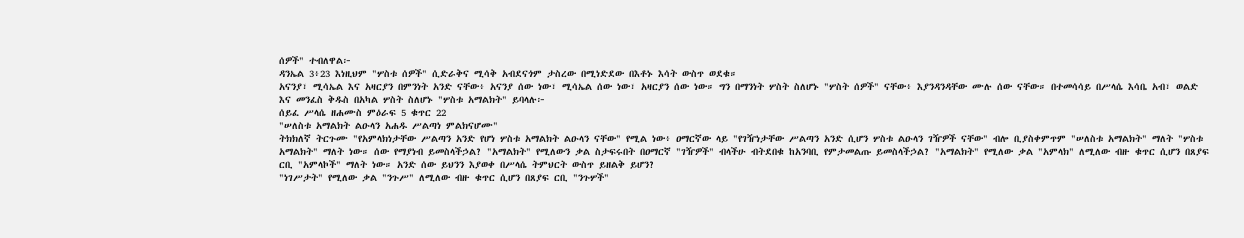ሰዎች" ተብለዋል፦
ዳንኤል 3፥23 እነዚህም "ሦስቱ ሰዎች" ሲድራቅና ሚሳቅ አብደናጎም ታስረው በሚነድደው በእቶኑ እሳት ውስጥ ወደቁ።
አናንያ፣ ሚሳኤል እና አዛርያን በምንነት አንድ ናቸው፥ አናንያ ሰው ነው፣ ሚሳኤል ሰው ነው፣ አዛርያን ሰው ነው። ግን በማንነት ሦስት ስለሆኑ "ሦስት ሰዎች" ናቸው፥ እያንዳንዳቸው ሙሉ ሰው ናቸው። በተመሳሳይ በሥላሴ እሳቤ አብ፣ ወልድ እና መንፈስ ቅዱስ በአካል ሦስት ስለሆኑ "ሦስቱ አማልክት" ይባላሉ፦
ሰይፈ ሥላሴ ዘሐሙስ ምዕራፍ 5 ቁጥር 22
"ሠለስቱ አማልክት ልዑላን አሐዱ ሥልጣነ ምልክናሆሙ"
ትክክለኛ ትርጉሙ "የአምላክነታቸው ሥልጣን አንድ የሆነ ሦስቱ አማልክት ልዑላን ናቸው" የሚል ነው፥ ዐማርኛው ላይ "የገዥነታቸው ሥልጣን አንድ ሲሆን ሦስቱ ልዑላን ገዥዎች ናቸው" ብሎ ቢያስቀምጥም "ሠለስቱ አማልክት" ማለት "ሦስቱ አማልክት" ማለት ነው። ሰው የማያነብ ይመስላችኃል? "አማልክት" የሚለውን ቃል ስታፍሩበት በዐማርኛ "ገዥዎች" ብላችሁ ብትደበቁ ከአንባቢ የምታመልጡ ይመስላችኃል? "አማልክት" የሚለው ቃል "አምላክ" ለሚለው ብዙ ቁጥር ሲሆን በጸያፍ ርቢ "አምላኮች" ማለት ነው። አንድ ሰው ይህንን እያወቀ በሥላሴ ትምህርት ውስጥ ይዘልቅ ይሆን?
"ነገሥታት" የሚለው ቃል "ንጉሥ" ለሚለው ብዙ ቁጥር ሲሆን በጸያፍ ርቢ "ንጉሦች"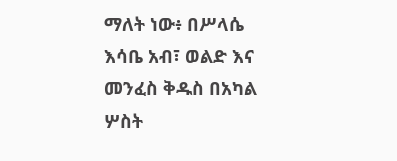ማለት ነው፥ በሥላሴ እሳቤ አብ፣ ወልድ እና መንፈስ ቅዱስ በአካል ሦስት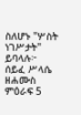ስለሆኑ "ሦስት ነገሥታት" ይባላሉ፦
ሰይፈ ሥላሴ ዘሐሙስ ምዕራፍ 5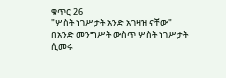ቁጥር 26
"ሦስት ነገሥታት አንድ አገዛዝ ናቸው"
በአንድ መንግሥት ውስጥ ሦስት ነገሥታት ሲመሩ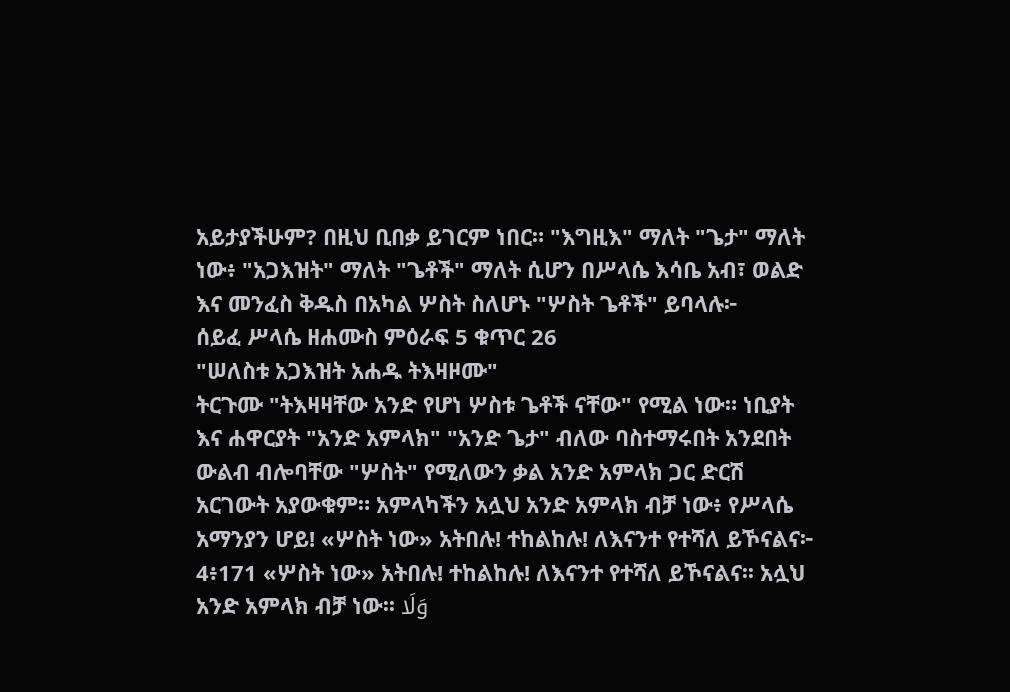አይታያችሁም? በዚህ ቢበቃ ይገርም ነበር። "እግዚእ" ማለት "ጌታ" ማለት ነው፥ "አጋእዝት" ማለት "ጌቶች" ማለት ሲሆን በሥላሴ እሳቤ አብ፣ ወልድ እና መንፈስ ቅዱስ በአካል ሦስት ስለሆኑ "ሦስት ጌቶች" ይባላሉ፦
ሰይፈ ሥላሴ ዘሐሙስ ምዕራፍ 5 ቁጥር 26
"ሠለስቱ አጋእዝት አሐዱ ትእዛዞሙ"
ትርጉሙ "ትእዛዛቸው አንድ የሆነ ሦስቱ ጌቶች ናቸው" የሚል ነው። ነቢያት እና ሐዋርያት "አንድ አምላክ" "አንድ ጌታ" ብለው ባስተማሩበት አንደበት ውልብ ብሎባቸው "ሦስት" የሚለውን ቃል አንድ አምላክ ጋር ድርሽ አርገውት አያውቁም። አምላካችን አሏህ አንድ አምላክ ብቻ ነው፥ የሥላሴ አማንያን ሆይ! «ሦስት ነው» አትበሉ! ተከልከሉ! ለእናንተ የተሻለ ይኾናልና፦
4፥171 «ሦስት ነው» አትበሉ! ተከልከሉ! ለእናንተ የተሻለ ይኾናልና፡፡ አሏህ አንድ አምላክ ብቻ ነው፡፡ وَلَا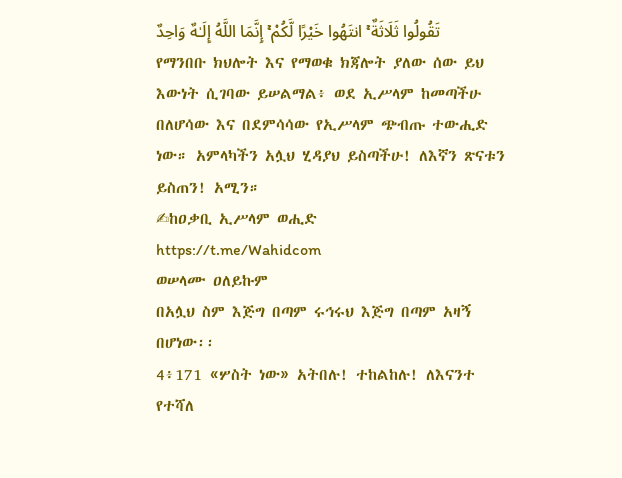تَقُولُوا ثَلَاثَةٌ ۚ انتَهُوا خَيْرًا لَّكُمْ ۚ إِنَّمَا اللَّهُ إِلَـٰهٌ وَاحِدٌ
የማንበቡ ክህሎት እና የማወቁ ክጃሎት ያለው ሰው ይህ እውነት ሲገባው ይሠልማል፥ ወደ ኢሥላም ከመጣችሁ በለሆሳው እና በደምሳሳው የኢሥላም ጭብጡ ተውሒድ ነው። አምላካችን አሏህ ሂዳያህ ይስጣችሁ! ለእኛን ጽናቱን ይስጠን! አሚን።
✍ከዐቃቢ ኢሥላም ወሒድ
https://t.me/Wahidcom
ወሠላሙ ዐለይኩም
በአሏህ ስም እጅግ በጣም ሩኅሩህ እጅግ በጣም አዛኝ በሆነው፡፡
4፥171 «ሦስት ነው» አትበሉ! ተከልከሉ! ለእናንተ የተሻለ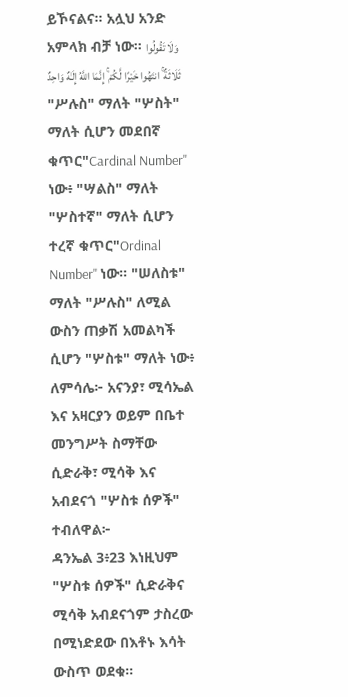ይኾናልና፡፡ አሏህ አንድ አምላክ ብቻ ነው፡፡ وَلَا تَقُولُوا ثَلَاثَةٌ ۚ انتَهُوا خَيْرًا لَّكُمْ ۚ إِنَّمَا اللَّهُ إِلَـٰهٌ وَاحِدٌ
"ሥሉስ" ማለት "ሦስት" ማለት ሲሆን መደበኛ ቁጥር"Cardinal Number" ነው፥ "ሣልስ" ማለት "ሦስተኛ" ማለት ሲሆን ተረኛ ቁጥር"Ordinal Number" ነው። "ሠለስቱ" ማለት "ሥሉስ" ለሚል ውስን ጠቃሽ አመልካች ሲሆን "ሦስቱ" ማለት ነው፥ ለምሳሌ፦ አናንያ፣ ሚሳኤል እና አዛርያን ወይም በቤተ መንግሥት ስማቸው ሲድራቅ፣ ሚሳቅ እና አብደናጎ "ሦስቱ ሰዎች" ተብለዋል፦
ዳንኤል 3፥23 እነዚህም "ሦስቱ ሰዎች" ሲድራቅና ሚሳቅ አብደናጎም ታስረው በሚነድደው በእቶኑ እሳት ውስጥ ወደቁ።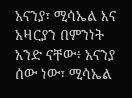አናንያ፣ ሚሳኤል እና አዛርያን በምንነት አንድ ናቸው፥ አናንያ ሰው ነው፣ ሚሳኤል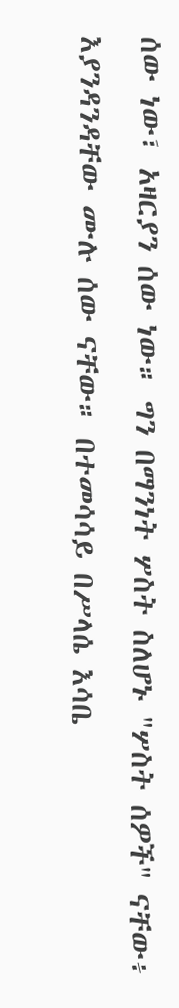ሰው ነው፣ አዛርያን ሰው ነው። ግን በማንነት ሦስት ስለሆኑ "ሦስት ሰዎች" ናቸው፥ እያንዳንዳቸው ሙሉ ሰው ናቸው። በተመሳሳይ በሥላሴ እሳቤ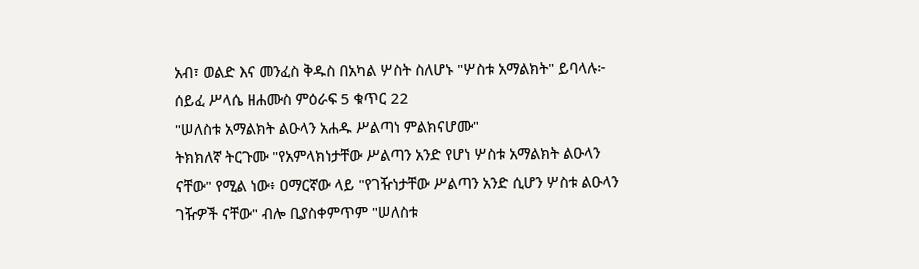አብ፣ ወልድ እና መንፈስ ቅዱስ በአካል ሦስት ስለሆኑ "ሦስቱ አማልክት" ይባላሉ፦
ሰይፈ ሥላሴ ዘሐሙስ ምዕራፍ 5 ቁጥር 22
"ሠለስቱ አማልክት ልዑላን አሐዱ ሥልጣነ ምልክናሆሙ"
ትክክለኛ ትርጉሙ "የአምላክነታቸው ሥልጣን አንድ የሆነ ሦስቱ አማልክት ልዑላን ናቸው" የሚል ነው፥ ዐማርኛው ላይ "የገዥነታቸው ሥልጣን አንድ ሲሆን ሦስቱ ልዑላን ገዥዎች ናቸው" ብሎ ቢያስቀምጥም "ሠለስቱ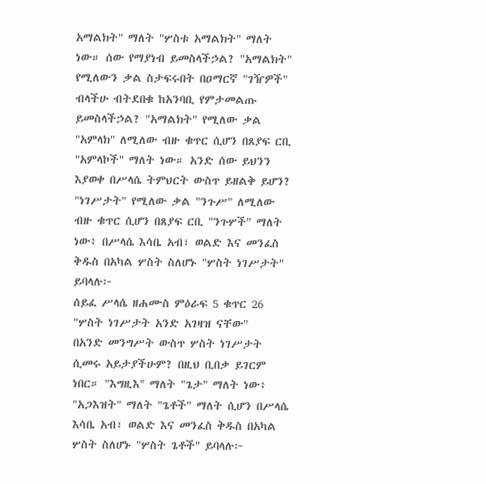አማልክት" ማለት "ሦስቱ አማልክት" ማለት ነው። ሰው የማያነብ ይመስላችኃል? "አማልክት" የሚለውን ቃል ስታፍሩበት በዐማርኛ "ገዥዎች" ብላችሁ ብትደበቁ ከአንባቢ የምታመልጡ ይመስላችኃል? "አማልክት" የሚለው ቃል "አምላክ" ለሚለው ብዙ ቁጥር ሲሆን በጸያፍ ርቢ "አምላኮች" ማለት ነው። አንድ ሰው ይህንን እያወቀ በሥላሴ ትምህርት ውስጥ ይዘልቅ ይሆን?
"ነገሥታት" የሚለው ቃል "ንጉሥ" ለሚለው ብዙ ቁጥር ሲሆን በጸያፍ ርቢ "ንጉሦች" ማለት ነው፥ በሥላሴ እሳቤ አብ፣ ወልድ እና መንፈስ ቅዱስ በአካል ሦስት ስለሆኑ "ሦስት ነገሥታት" ይባላሉ፦
ሰይፈ ሥላሴ ዘሐሙስ ምዕራፍ 5 ቁጥር 26
"ሦስት ነገሥታት አንድ አገዛዝ ናቸው"
በአንድ መንግሥት ውስጥ ሦስት ነገሥታት ሲመሩ አይታያችሁም? በዚህ ቢበቃ ይገርም ነበር። "እግዚእ" ማለት "ጌታ" ማለት ነው፥ "አጋእዝት" ማለት "ጌቶች" ማለት ሲሆን በሥላሴ እሳቤ አብ፣ ወልድ እና መንፈስ ቅዱስ በአካል ሦስት ስለሆኑ "ሦስት ጌቶች" ይባላሉ፦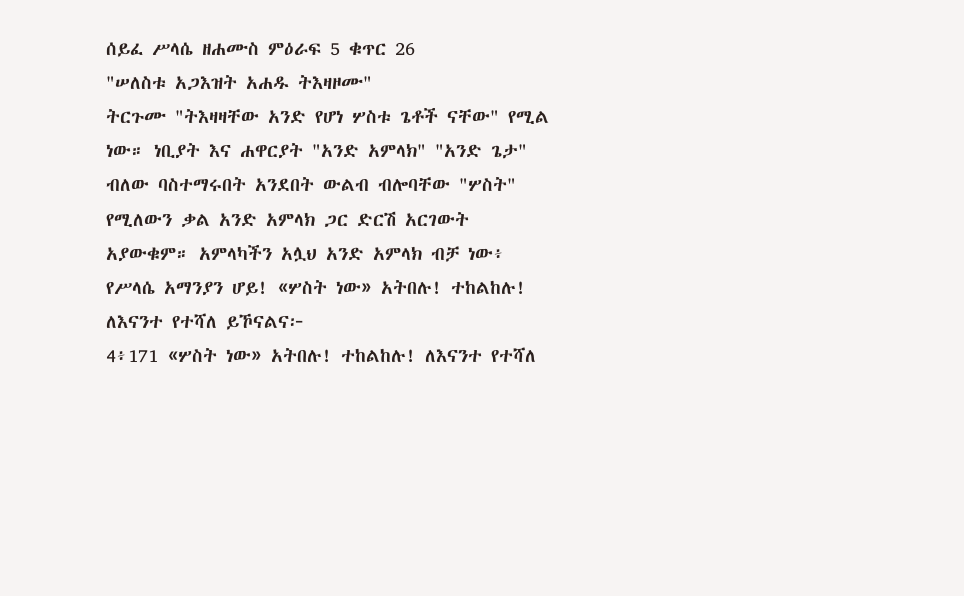ሰይፈ ሥላሴ ዘሐሙስ ምዕራፍ 5 ቁጥር 26
"ሠለስቱ አጋእዝት አሐዱ ትእዛዞሙ"
ትርጉሙ "ትእዛዛቸው አንድ የሆነ ሦስቱ ጌቶች ናቸው" የሚል ነው። ነቢያት እና ሐዋርያት "አንድ አምላክ" "አንድ ጌታ" ብለው ባስተማሩበት አንደበት ውልብ ብሎባቸው "ሦስት" የሚለውን ቃል አንድ አምላክ ጋር ድርሽ አርገውት አያውቁም። አምላካችን አሏህ አንድ አምላክ ብቻ ነው፥ የሥላሴ አማንያን ሆይ! «ሦስት ነው» አትበሉ! ተከልከሉ! ለእናንተ የተሻለ ይኾናልና፦
4፥171 «ሦስት ነው» አትበሉ! ተከልከሉ! ለእናንተ የተሻለ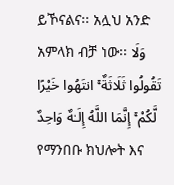ይኾናልና፡፡ አሏህ አንድ አምላክ ብቻ ነው፡፡ وَلَا تَقُولُوا ثَلَاثَةٌ ۚ انتَهُوا خَيْرًا لَّكُمْ ۚ إِنَّمَا اللَّهُ إِلَـٰهٌ وَاحِدٌ
የማንበቡ ክህሎት እና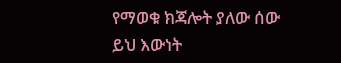የማወቁ ክጃሎት ያለው ሰው ይህ እውነት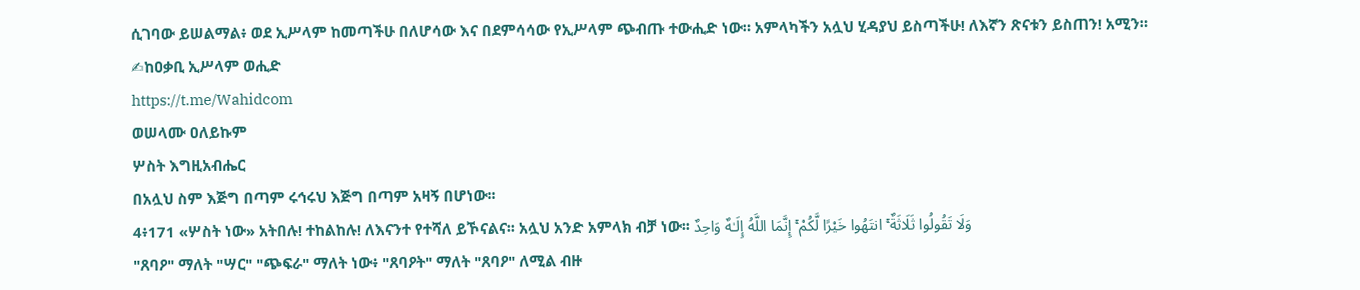ሲገባው ይሠልማል፥ ወደ ኢሥላም ከመጣችሁ በለሆሳው እና በደምሳሳው የኢሥላም ጭብጡ ተውሒድ ነው። አምላካችን አሏህ ሂዳያህ ይስጣችሁ! ለእኛን ጽናቱን ይስጠን! አሚን።
✍ከዐቃቢ ኢሥላም ወሒድ
https://t.me/Wahidcom
ወሠላሙ ዐለይኩም
ሦስት እግዚአብሔር
በአሏህ ስም እጅግ በጣም ሩኅሩህ እጅግ በጣም አዛኝ በሆነው፡፡
4፥171 «ሦስት ነው» አትበሉ! ተከልከሉ! ለእናንተ የተሻለ ይኾናልና፡፡ አሏህ አንድ አምላክ ብቻ ነው፡፡ وَلَا تَقُولُوا ثَلَاثَةٌ ۚ انتَهُوا خَيْرًا لَّكُمْ ۚ إِنَّمَا اللَّهُ إِلَـٰهٌ وَاحِدٌ
"ጸባዖ" ማለት "ሣር" "ጭፍራ" ማለት ነው፥ "ጸባዖት" ማለት "ጸባዖ" ለሚል ብዙ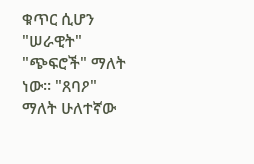ቁጥር ሲሆን "ሠራዊት" "ጭፍሮች" ማለት ነው። "ጸባዖ" ማለት ሁለተኛው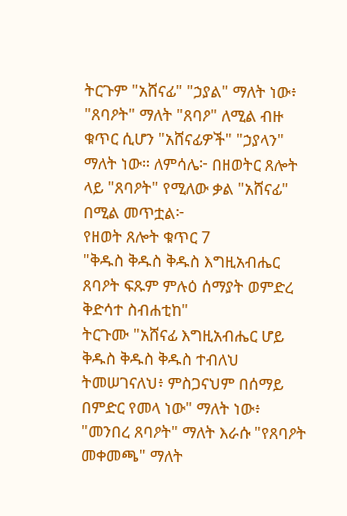ትርጉም "አሸናፊ" "ኃያል" ማለት ነው፥ "ጸባዖት" ማለት "ጸባዖ" ለሚል ብዙ ቁጥር ሲሆን "አሸናፊዎች" "ኃያላን" ማለት ነው። ለምሳሌ፦ በዘወትር ጸሎት ላይ "ጸባዖት" የሚለው ቃል "አሸናፊ" በሚል መጥቷል፦
የዘወት ጸሎት ቁጥር 7
"ቅዱስ ቅዱስ ቅዱስ እግዚአብሔር ጸባዖት ፍጹም ምሉዕ ሰማያት ወምድረ ቅድሳተ ስብሐቲከ"
ትርጉሙ "አሸናፊ እግዚአብሔር ሆይ ቅዱስ ቅዱስ ቅዱስ ተብለህ ትመሠገናለህ፥ ምስጋናህም በሰማይ በምድር የመላ ነው" ማለት ነው፥ "መንበረ ጸባዖት" ማለት እራሱ "የጸባዖት መቀመጫ" ማለት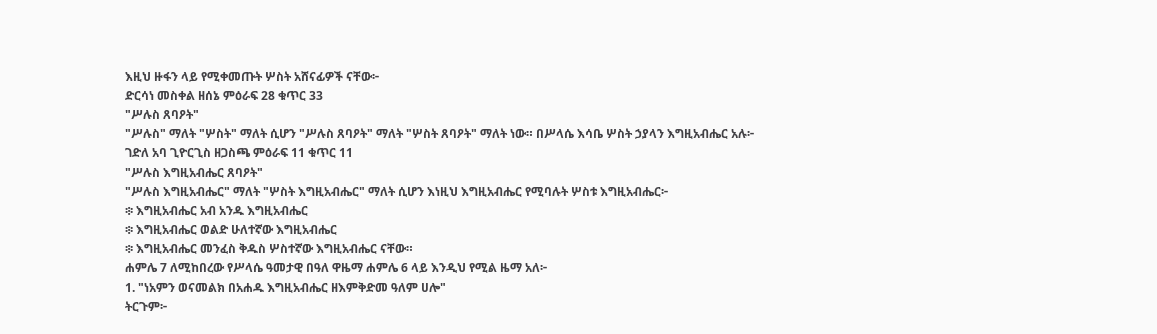እዚህ ዙፋን ላይ የሚቀመጡት ሦስት አሸናፊዎች ናቸው፦
ድርሳነ መስቀል ዘሰኔ ምዕራፍ 28 ቁጥር 33
"ሥሉስ ጸባዖት"
"ሥሉስ" ማለት "ሦስት" ማለት ሲሆን "ሥሉስ ጸባዖት" ማለት "ሦስት ጸባዖት" ማለት ነው። በሥላሴ እሳቤ ሦስት ኃያላን እግዚአብሔር አሉ፦
ገድለ አባ ጊዮርጊስ ዘጋስጫ ምዕራፍ 11 ቁጥር 11
"ሥሉስ እግዚአብሔር ጸባዖት"
"ሥሉስ እግዚአብሔር" ማለት "ሦስት እግዚአብሔር" ማለት ሲሆን እነዚህ እግዚአብሔር የሚባሉት ሦስቱ እግዚአብሔር፦
፨ እግዚአብሔር አብ አንዱ እግዚአብሔር
፨ እግዚአብሔር ወልድ ሁለተኛው እግዚአብሔር
፨ እግዚአብሔር መንፈስ ቅዱስ ሦስተኛው እግዚአብሔር ናቸው።
ሐምሌ 7 ለሚከበረው የሥላሴ ዓመታዊ በዓለ ዋዜማ ሐምሌ 6 ላይ እንዲህ የሚል ዜማ አለ፦
1. "ነአምን ወናመልክ በአሐዱ እግዚአብሔር ዘእምቅድመ ዓለም ሀሎ"
ትርጉም፦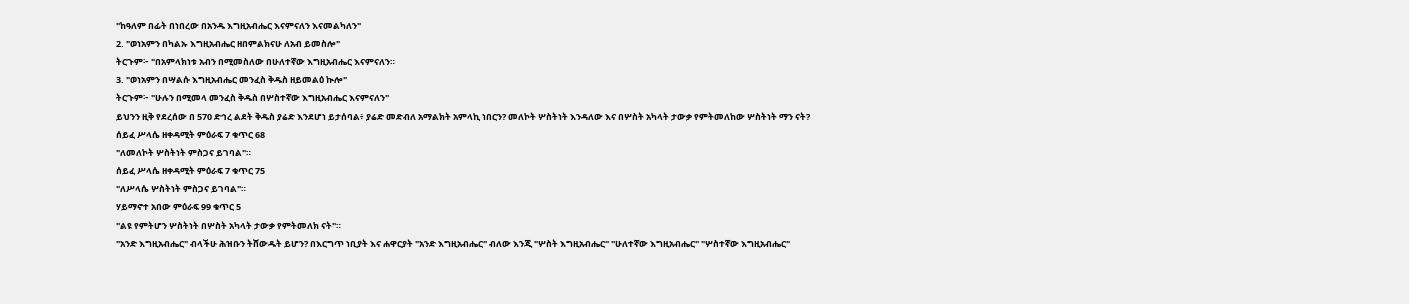"ከዓለም በፊት በነበረው በአንዱ እግዚአብሔር እናምናለን እናመልካለን"
2. "ወነአምን በካልኡ እግዚአብሔር ዘበምልክናሁ ለአብ ይመስሎ"
ትርጉም፦ "በአምላክነቱ አብን በሚመስለው በሁለተኛው እግዚአብሔር እናምናለን።
3. "ወነአምን በሣልሱ እግዚአብሔር መንፈስ ቅዱስ ዘይመልዕ ኲሎ"
ትርጉም፦ "ሁሉን በሚመላ መንፈስ ቅዱስ በሦስተኛው እግዚአብሔር እናምናለን"
ይህንን ዚቅ የደረሰው በ 570 ድኅረ ልደት ቅዱስ ያሬድ እንደሆነ ይታሰባል፥ ያሬድ መድብለ አማልክት አምላኪ ነበርን? መለኮት ሦስትነት እንዳለው እና በሦስት አካላት ታውቃ የምትመለከው ሦስትነት ማን ናት?
ሰይፈ ሥላሴ ዘቀዳሚት ምዕራፍ 7 ቁጥር 68
"ለመለኮት ሦስትነት ምስጋና ይገባል"።
ሰይፈ ሥላሴ ዘቀዳሚት ምዕራፍ 7 ቁጥር 75
"ለሥላሴ ሦስትነት ምስጋና ይገባል"።
ሃይማኖተ አበው ምዕራፍ 99 ቁጥር 5
"ልዩ የምትሆን ሦስትነት በሦስት አካላት ታውቃ የምትመለክ ናት"።
"አንድ እግዚአብሔር" ብላችሁ ሕዝቡን ትሸውዱት ይሆን? በእርግጥ ነቢያት እና ሐዋርያት "አንድ እግዚአብሔር" ብለው እንጂ "ሦስት እግዚአብሔር" "ሁለተኛው እግዚአብሔር" "ሦስተኛው እግዚአብሔር"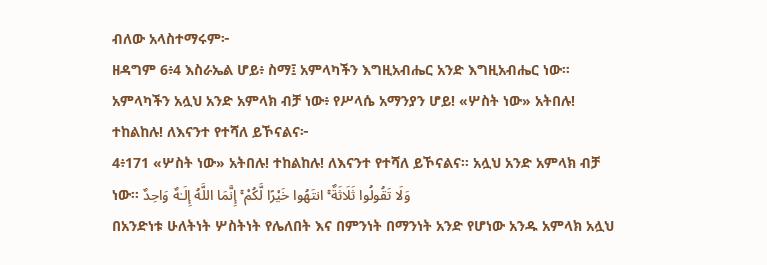ብለው አላስተማሩም፦
ዘዳግም 6፥4 እስራኤል ሆይ፥ ስማ፤ አምላካችን እግዚአብሔር አንድ እግዚአብሔር ነው።
አምላካችን አሏህ አንድ አምላክ ብቻ ነው፥ የሥላሴ አማንያን ሆይ! «ሦስት ነው» አትበሉ! ተከልከሉ! ለእናንተ የተሻለ ይኾናልና፦
4፥171 «ሦስት ነው» አትበሉ! ተከልከሉ! ለእናንተ የተሻለ ይኾናልና፡፡ አሏህ አንድ አምላክ ብቻ ነው፡፡ وَلَا تَقُولُوا ثَلَاثَةٌ ۚ انتَهُوا خَيْرًا لَّكُمْ ۚ إِنَّمَا اللَّهُ إِلَـٰهٌ وَاحِدٌ
በአንድነቱ ሁለትነት ሦስትነት የሌለበት እና በምንነት በማንነት አንድ የሆነው አንዱ አምላክ አሏህ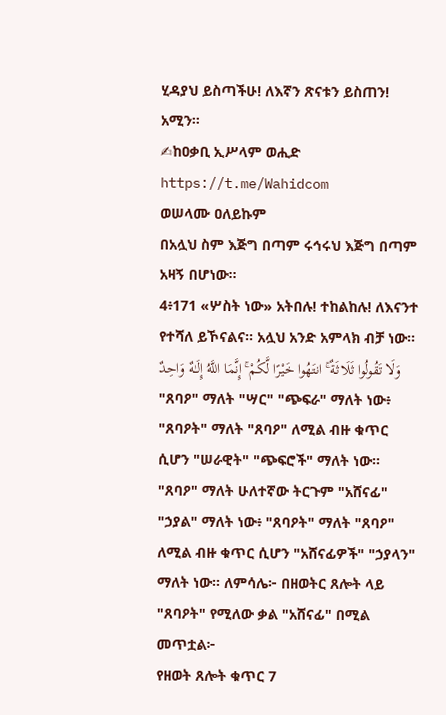ሂዳያህ ይስጣችሁ! ለእኛን ጽናቱን ይስጠን! አሚን።
✍ከዐቃቢ ኢሥላም ወሒድ
https://t.me/Wahidcom
ወሠላሙ ዐለይኩም
በአሏህ ስም እጅግ በጣም ሩኅሩህ እጅግ በጣም አዛኝ በሆነው፡፡
4፥171 «ሦስት ነው» አትበሉ! ተከልከሉ! ለእናንተ የተሻለ ይኾናልና፡፡ አሏህ አንድ አምላክ ብቻ ነው፡፡ وَلَا تَقُولُوا ثَلَاثَةٌ ۚ انتَهُوا خَيْرًا لَّكُمْ ۚ إِنَّمَا اللَّهُ إِلَـٰهٌ وَاحِدٌ
"ጸባዖ" ማለት "ሣር" "ጭፍራ" ማለት ነው፥ "ጸባዖት" ማለት "ጸባዖ" ለሚል ብዙ ቁጥር ሲሆን "ሠራዊት" "ጭፍሮች" ማለት ነው። "ጸባዖ" ማለት ሁለተኛው ትርጉም "አሸናፊ" "ኃያል" ማለት ነው፥ "ጸባዖት" ማለት "ጸባዖ" ለሚል ብዙ ቁጥር ሲሆን "አሸናፊዎች" "ኃያላን" ማለት ነው። ለምሳሌ፦ በዘወትር ጸሎት ላይ "ጸባዖት" የሚለው ቃል "አሸናፊ" በሚል መጥቷል፦
የዘወት ጸሎት ቁጥር 7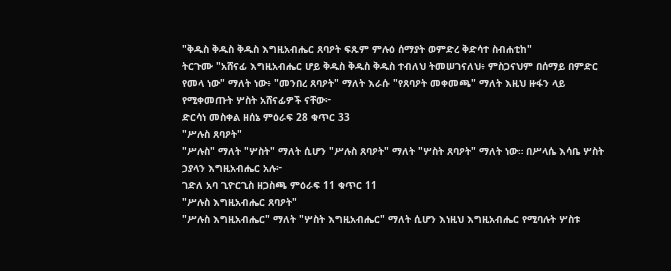"ቅዱስ ቅዱስ ቅዱስ እግዚአብሔር ጸባዖት ፍጹም ምሉዕ ሰማያት ወምድረ ቅድሳተ ስብሐቲከ"
ትርጉሙ "አሸናፊ እግዚአብሔር ሆይ ቅዱስ ቅዱስ ቅዱስ ተብለህ ትመሠገናለህ፥ ምስጋናህም በሰማይ በምድር የመላ ነው" ማለት ነው፥ "መንበረ ጸባዖት" ማለት እራሱ "የጸባዖት መቀመጫ" ማለት እዚህ ዙፋን ላይ የሚቀመጡት ሦስት አሸናፊዎች ናቸው፦
ድርሳነ መስቀል ዘሰኔ ምዕራፍ 28 ቁጥር 33
"ሥሉስ ጸባዖት"
"ሥሉስ" ማለት "ሦስት" ማለት ሲሆን "ሥሉስ ጸባዖት" ማለት "ሦስት ጸባዖት" ማለት ነው። በሥላሴ እሳቤ ሦስት ኃያላን እግዚአብሔር አሉ፦
ገድለ አባ ጊዮርጊስ ዘጋስጫ ምዕራፍ 11 ቁጥር 11
"ሥሉስ እግዚአብሔር ጸባዖት"
"ሥሉስ እግዚአብሔር" ማለት "ሦስት እግዚአብሔር" ማለት ሲሆን እነዚህ እግዚአብሔር የሚባሉት ሦስቱ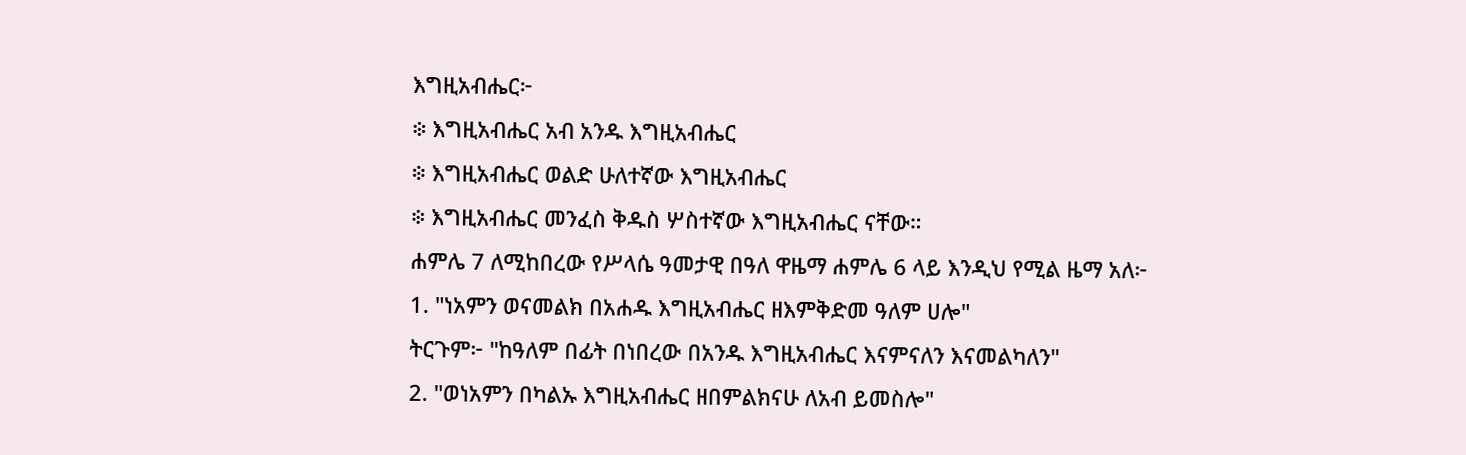እግዚአብሔር፦
፨ እግዚአብሔር አብ አንዱ እግዚአብሔር
፨ እግዚአብሔር ወልድ ሁለተኛው እግዚአብሔር
፨ እግዚአብሔር መንፈስ ቅዱስ ሦስተኛው እግዚአብሔር ናቸው።
ሐምሌ 7 ለሚከበረው የሥላሴ ዓመታዊ በዓለ ዋዜማ ሐምሌ 6 ላይ እንዲህ የሚል ዜማ አለ፦
1. "ነአምን ወናመልክ በአሐዱ እግዚአብሔር ዘእምቅድመ ዓለም ሀሎ"
ትርጉም፦ "ከዓለም በፊት በነበረው በአንዱ እግዚአብሔር እናምናለን እናመልካለን"
2. "ወነአምን በካልኡ እግዚአብሔር ዘበምልክናሁ ለአብ ይመስሎ"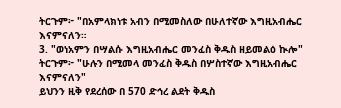ትርጉም፦ "በአምላክነቱ አብን በሚመስለው በሁለተኛው እግዚአብሔር እናምናለን።
3. "ወነአምን በሣልሱ እግዚአብሔር መንፈስ ቅዱስ ዘይመልዕ ኲሎ"
ትርጉም፦ "ሁሉን በሚመላ መንፈስ ቅዱስ በሦስተኛው እግዚአብሔር እናምናለን"
ይህንን ዚቅ የደረሰው በ 570 ድኅረ ልደት ቅዱስ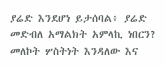ያሬድ እንደሆነ ይታሰባል፥ ያሬድ መድብለ አማልክት አምላኪ ነበርን? መለኮት ሦስትነት እንዳለው እና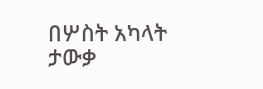በሦስት አካላት ታውቃ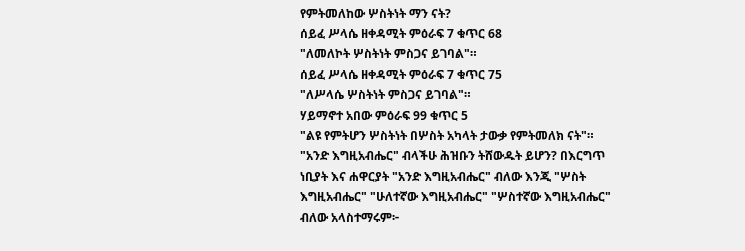የምትመለከው ሦስትነት ማን ናት?
ሰይፈ ሥላሴ ዘቀዳሚት ምዕራፍ 7 ቁጥር 68
"ለመለኮት ሦስትነት ምስጋና ይገባል"።
ሰይፈ ሥላሴ ዘቀዳሚት ምዕራፍ 7 ቁጥር 75
"ለሥላሴ ሦስትነት ምስጋና ይገባል"።
ሃይማኖተ አበው ምዕራፍ 99 ቁጥር 5
"ልዩ የምትሆን ሦስትነት በሦስት አካላት ታውቃ የምትመለክ ናት"።
"አንድ እግዚአብሔር" ብላችሁ ሕዝቡን ትሸውዱት ይሆን? በእርግጥ ነቢያት እና ሐዋርያት "አንድ እግዚአብሔር" ብለው እንጂ "ሦስት እግዚአብሔር" "ሁለተኛው እግዚአብሔር" "ሦስተኛው እግዚአብሔር" ብለው አላስተማሩም፦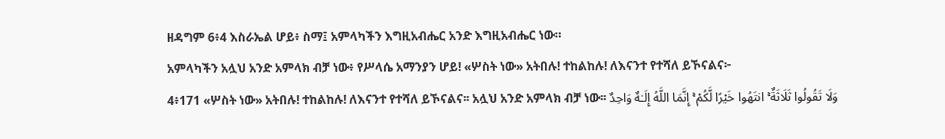ዘዳግም 6፥4 እስራኤል ሆይ፥ ስማ፤ አምላካችን እግዚአብሔር አንድ እግዚአብሔር ነው።
አምላካችን አሏህ አንድ አምላክ ብቻ ነው፥ የሥላሴ አማንያን ሆይ! «ሦስት ነው» አትበሉ! ተከልከሉ! ለእናንተ የተሻለ ይኾናልና፦
4፥171 «ሦስት ነው» አትበሉ! ተከልከሉ! ለእናንተ የተሻለ ይኾናልና፡፡ አሏህ አንድ አምላክ ብቻ ነው፡፡ وَلَا تَقُولُوا ثَلَاثَةٌ ۚ انتَهُوا خَيْرًا لَّكُمْ ۚ إِنَّمَا اللَّهُ إِلَـٰهٌ وَاحِدٌ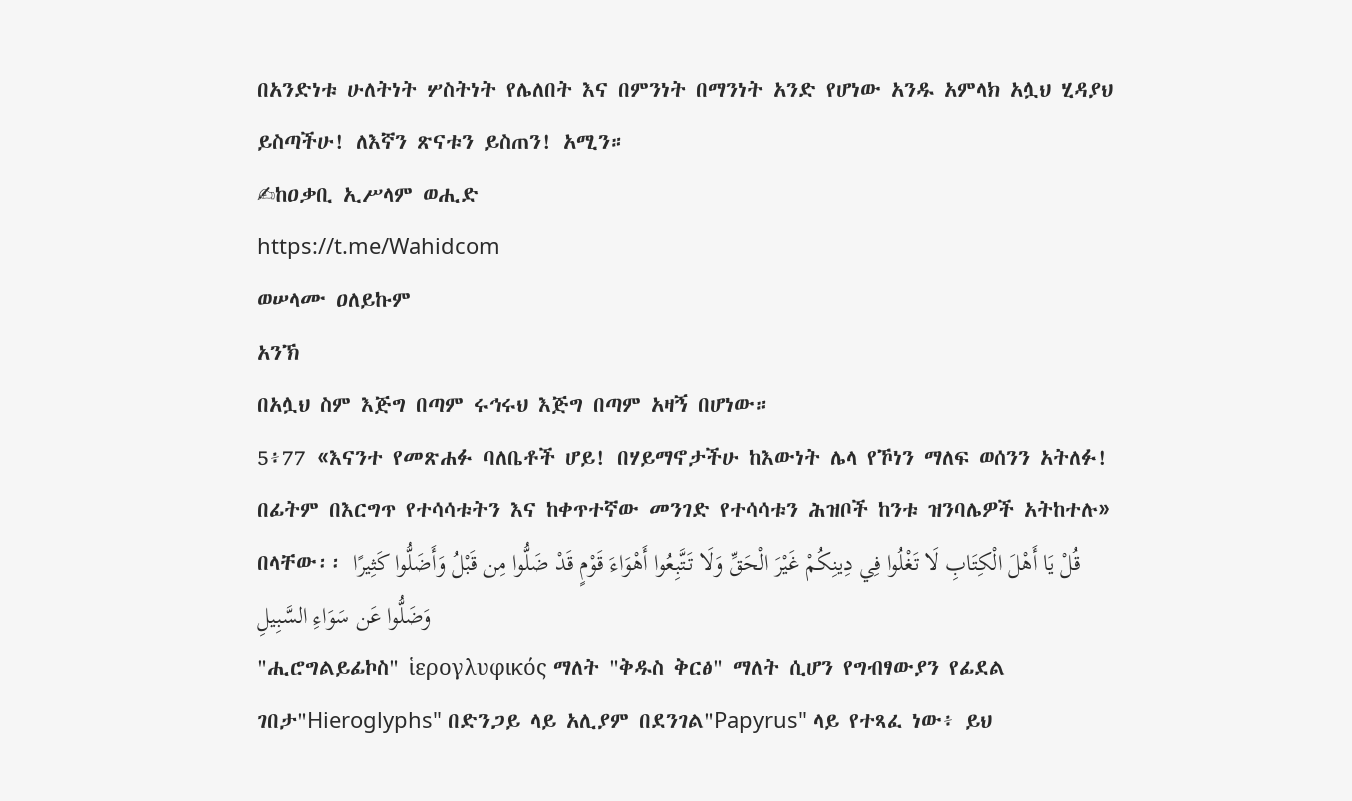በአንድነቱ ሁለትነት ሦስትነት የሌለበት እና በምንነት በማንነት አንድ የሆነው አንዱ አምላክ አሏህ ሂዳያህ ይስጣችሁ! ለእኛን ጽናቱን ይስጠን! አሚን።
✍ከዐቃቢ ኢሥላም ወሒድ
https://t.me/Wahidcom
ወሠላሙ ዐለይኩም
አንኽ
በአሏህ ስም እጅግ በጣም ሩኅሩህ እጅግ በጣም አዛኝ በሆነው።
5፥77 «እናንተ የመጽሐፉ ባለቤቶች ሆይ! በሃይማኖታችሁ ከእውነት ሌላ የኾነን ማለፍ ወሰንን አትለፉ! በፊትም በእርግጥ የተሳሳቱትን እና ከቀጥተኛው መንገድ የተሳሳቱን ሕዝቦች ከንቱ ዝንባሌዎች አትከተሉ» በላቸው፡፡ قُلْ يَا أَهْلَ الْكِتَابِ لَا تَغْلُوا فِي دِينِكُمْ غَيْرَ الْحَقِّ وَلَا تَتَّبِعُوا أَهْوَاءَ قَوْمٍ قَدْ ضَلُّوا مِن قَبْلُ وَأَضَلُّوا كَثِيرًا وَضَلُّوا عَن سَوَاءِ السَّبِيلِ
"ሒሮግልይፊኮስ" ἱερογλυφικός ማለት "ቅዱስ ቅርፅ" ማለት ሲሆን የግብፃውያን የፊደል ገበታ"Hieroglyphs" በድንጋይ ላይ አሊያም በደንገል"Papyrus" ላይ የተጻፈ ነው፥ ይህ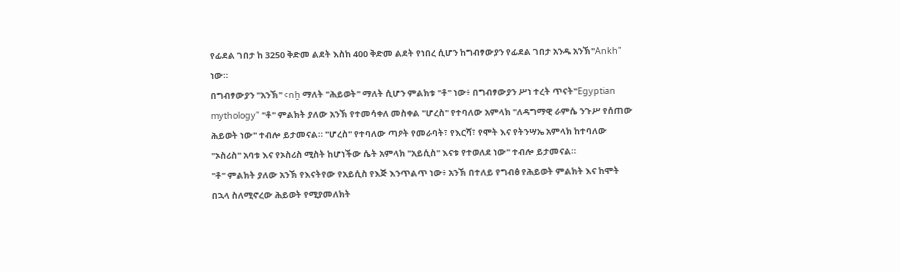የፊደል ገበታ ከ 3250 ቅድመ ልደት እስከ 400 ቅድመ ልደት የነበረ ሲሆን ከግብፃውያን የፊደል ገበታ አንዱ አንኽ"Ankh" ነው።
በግብፃውያን "አንኽ" ꜥnḫ ማለት "ሕይወት" ማለት ሲሆን ምልክቱ "ቶ" ነው፥ በግብፃውያን ሥነ ተረት ጥናት"Egyptian mythology" "ቶ" ምልክት ያለው አንኽ የተመሳቀለ መስቀል "ሆረስ" የተባለው አምላክ "ለዳግማዊ ራምሴ ንጉሥ የሰጠው ሕይወት ነው" ተብሎ ይታመናል። "ሆረስ" የተባለው ጣዖት የመራባት፣ የእርሻ፣ የሞት እና የትንሣኤ አምላክ ከተባለው "ኦስሪስ" አባቱ እና የኦስሪስ ሚስት ከሆነችው ሴት አምላክ "አይሲስ" እናቱ የተወለደ ነው" ተብሎ ይታመናል።
"ቶ" ምልክት ያለው አንኽ የእናትየው የአይሲስ የእጅ እንጥልጥ ነው፥ አንኽ በተለይ የግብፅ የሕይወት ምልክት እና ከሞት በኋላ ስለሚኖረው ሕይወት የሚያመለክት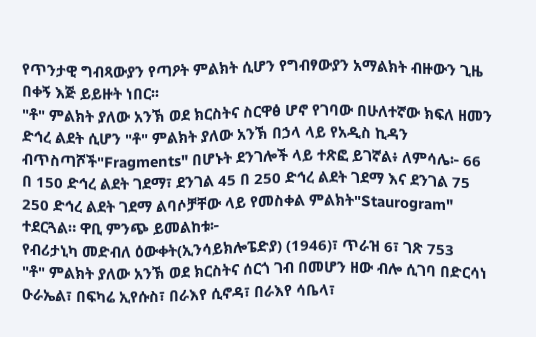የጥንታዊ ግብጻውያን የጣዖት ምልክት ሲሆን የግብፃውያን አማልክት ብዙውን ጊዜ በቀኝ እጅ ይይዙት ነበር፡፡
"ቶ" ምልክት ያለው አንኽ ወደ ክርስትና ስርዋፅ ሆኖ የገባው በሁለተኛው ክፍለ ዘመን ድኅረ ልደት ሲሆን "ቶ" ምልክት ያለው አንኽ በኃላ ላይ የአዲስ ኪዳን ብጥስጣሾች"Fragments" በሆኑት ደንገሎች ላይ ተጽፎ ይገኛል፥ ለምሳሌ፦ 66 በ 150 ድኅረ ልደት ገደማ፣ ደንገል 45 በ 250 ድኅረ ልደት ገደማ እና ደንገል 75 250 ድኅረ ልደት ገደማ ልባሶቻቸው ላይ የመስቀል ምልክት"Staurogram" ተደርጓል። ዋቢ ምንጭ ይመልከቱ፦
የብሪታኒካ መድብለ ዕውቀት(ኢንሳይክሎፔድያ) (1946)፣ ጥራዝ 6፣ ገጽ 753
"ቶ" ምልክት ያለው አንኽ ወደ ክርስትና ሰርጎ ገብ በመሆን ዘው ብሎ ሲገባ በድርሳነ ዑራኤል፣ በፍካሬ ኢየሱስ፣ በራእየ ሲኖዳ፣ በራእየ ሳቤላ፣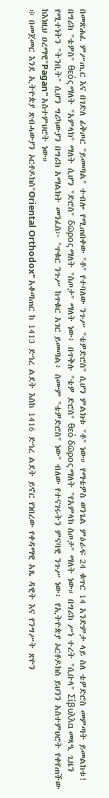በመጽሐፈ ምሥጢር እና በገድለ ፊቅጦር "ይመጣል" ተብሎ የሚጠበቀው "ቶ" የተባለው ንጉሥ "ቴዎድሮስ" ሲሆን ምልክቱ "ቶ" ነው። የማቴዎስ ወንጌል ምዕራፍ 24 ቁጥር 14 አንድምታ ላይ ስለ ቴዎድሮስ መምጣት ይመልከቱ!
በግሪክ "ቴዎስ" θεός ማለት "አምላክ" ማለት ሲሆን "ድሮስ" δῶρος ማለት "ስጦታ" ማለት ነው፥ በጥቅሉ "ቴዎ ድሮስ" θεό δῶρος ማለት "የአምላክ ስጦታ" ማለት ነው። በግሪክ ሥነ ተረት "ሲቡላ" Σίβυλλα መጻዒ ጊዜን የሚተነትን "ትንቢት" ሲሆን ግሪካውያን በግሪክ አማልክት መንፈስ፦ "ጥቁር ንጉሥ ከጥቁር አገር ይመጣል፥ ስሙም "ቴዎድሮስ" ነው" ብለው የተናገሩትን ምናባዊ ንጉሥ ነው፥ የኢትዮጵያ ኦርቶዶክስ ይህንን አስተምህሮት የቀየጠችው ከእነዚህ ዐረማዊ"Pagan" አስተምህሮት ነው።
፨ በመጀመር እንደ ኢትዮጵያ ጽብሓውያን ኦርቶዶክስ"Oriental Orthodox" አቆጣጠር ከ 1413 ድኅረ ልደት እስከ 1416 ድኅረ ልደት ይኖር የነበረው የቀዳማዊ አጼ ዳዊት እና የንግሥት ጽዮን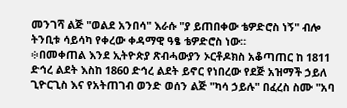መንገሻ ልጅ "ወልደ አንበሳ" እራሱ "ያ ይጠበቀው ቴዎድሮስ ነኝ" ብሎ ትንቢቱ ሳይሳካ የቀረው ቀዳማዊ ዓፄ ቴዎድሮስ ነው።
፨በመቀጠል እንደ ኢትዮጵያ ጽብሓውያን ኦርቶዶክስ አቆጣጠር ከ 1811 ድኅረ ልደት እስከ 1860 ድኅረ ልደት ይኖር የነበረው የደጅ አዝማች ኃይለ ጊዮርጊስ እና የአትጠገብ ወንድ ወሰን ልጅ "ካሳ ኃይሉ" በፈረስ ስሙ "አባ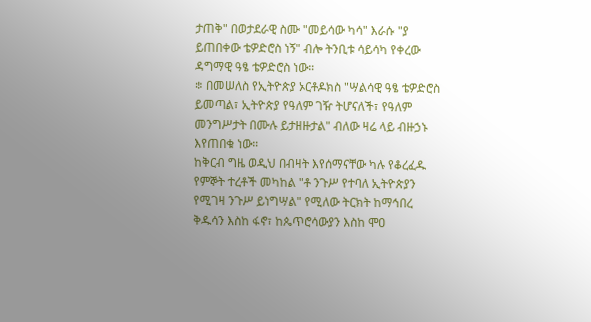ታጠቅ" በወታደራዊ ስሙ "መይሳው ካሳ" እራሱ "ያ ይጠበቀው ቴዎድሮስ ነኝ" ብሎ ትንቢቱ ሳይሳካ የቀረው ዳግማዊ ዓፄ ቴዎድሮስ ነው።
፨ በመሠለስ የኢትዮጵያ ኦርቶዶክስ "ሣልሳዊ ዓፄ ቴዎድሮስ ይመጣል፣ ኢትዮጵያ የዓለም ገዥ ትሆናለች፣ የዓለም መንግሥታት በሙሉ ይታዘዙታል" ብለው ዛሬ ላይ ብዙኃኑ እየጠበቁ ነው።
ከቅርብ ግዜ ወዲህ በብዛት እየሰማናቸው ካሉ የቆረፈዱ የምኞት ተረቶች መካከል "ቶ ንጉሥ የተባለ ኢትዮጵያን የሚገዛ ንጉሥ ይነግሣል" የሚለው ትርክት ከማኅበረ ቅዱሳን እስከ ፋኖ፣ ከጴጥሮሳውያን እስከ ሞዐ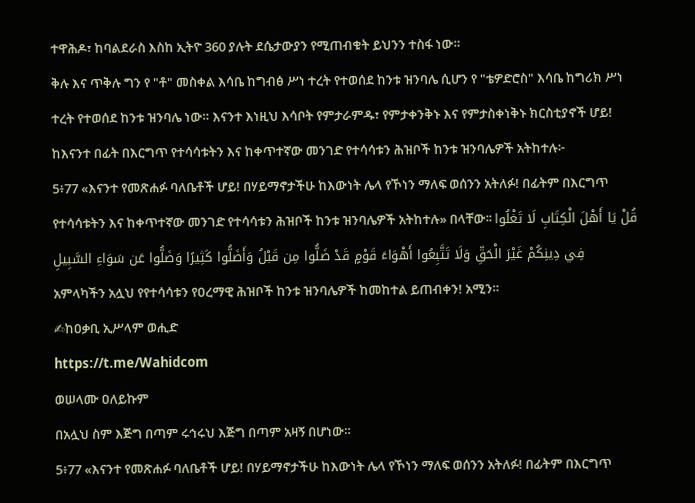ተዋሕዶ፣ ከባልደራስ እስከ ኢትዮ 360 ያሉት ደሴታውያን የሚጠብቁት ይህንን ተስፋ ነው።
ቅሉ እና ጥቅሉ ግን የ "ቶ" መስቀል እሳቤ ከግብፅ ሥነ ተረት የተወሰደ ከንቱ ዝንባሌ ሲሆን የ "ቴዎድሮስ" እሳቤ ከግሪክ ሥነ ተረት የተወሰደ ከንቱ ዝንባሌ ነው። እናንተ እነዚህ እሳቦት የምታራምዱ፣ የምታቀንቅኑ እና የምታስቀነቅኑ ክርስቲያኖች ሆይ! ከእናንተ በፊት በእርግጥ የተሳሳቱትን እና ከቀጥተኛው መንገድ የተሳሳቱን ሕዝቦች ከንቱ ዝንባሌዎች አትከተሉ፦
5፥77 «እናንተ የመጽሐፉ ባለቤቶች ሆይ! በሃይማኖታችሁ ከእውነት ሌላ የኾነን ማለፍ ወሰንን አትለፉ! በፊትም በእርግጥ የተሳሳቱትን እና ከቀጥተኛው መንገድ የተሳሳቱን ሕዝቦች ከንቱ ዝንባሌዎች አትከተሉ» በላቸው፡፡ قُلْ يَا أَهْلَ الْكِتَابِ لَا تَغْلُوا فِي دِينِكُمْ غَيْرَ الْحَقِّ وَلَا تَتَّبِعُوا أَهْوَاءَ قَوْمٍ قَدْ ضَلُّوا مِن قَبْلُ وَأَضَلُّوا كَثِيرًا وَضَلُّوا عَن سَوَاءِ السَّبِيلِ
አምላካችን አሏህ የየተሳሳቱን የዐረማዊ ሕዝቦች ከንቱ ዝንባሌዎች ከመከተል ይጠብቀን! አሚን።
✍ከዐቃቢ ኢሥላም ወሒድ
https://t.me/Wahidcom
ወሠላሙ ዐለይኩም
በአሏህ ስም እጅግ በጣም ሩኅሩህ እጅግ በጣም አዛኝ በሆነው።
5፥77 «እናንተ የመጽሐፉ ባለቤቶች ሆይ! በሃይማኖታችሁ ከእውነት ሌላ የኾነን ማለፍ ወሰንን አትለፉ! በፊትም በእርግጥ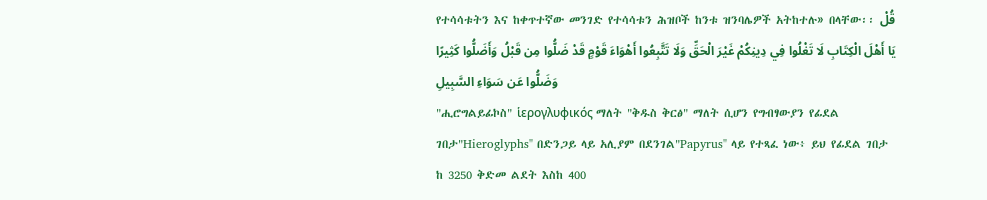የተሳሳቱትን እና ከቀጥተኛው መንገድ የተሳሳቱን ሕዝቦች ከንቱ ዝንባሌዎች አትከተሉ» በላቸው፡፡ قُلْ يَا أَهْلَ الْكِتَابِ لَا تَغْلُوا فِي دِينِكُمْ غَيْرَ الْحَقِّ وَلَا تَتَّبِعُوا أَهْوَاءَ قَوْمٍ قَدْ ضَلُّوا مِن قَبْلُ وَأَضَلُّوا كَثِيرًا وَضَلُّوا عَن سَوَاءِ السَّبِيلِ
"ሒሮግልይፊኮስ" ἱερογλυφικός ማለት "ቅዱስ ቅርፅ" ማለት ሲሆን የግብፃውያን የፊደል ገበታ"Hieroglyphs" በድንጋይ ላይ አሊያም በደንገል"Papyrus" ላይ የተጻፈ ነው፥ ይህ የፊደል ገበታ ከ 3250 ቅድመ ልደት እስከ 400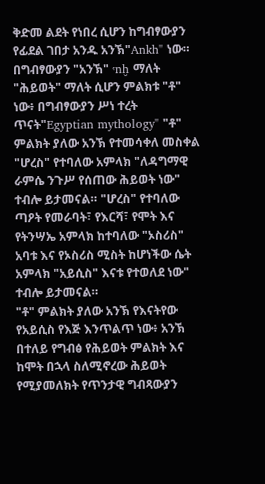ቅድመ ልደት የነበረ ሲሆን ከግብፃውያን የፊደል ገበታ አንዱ አንኽ"Ankh" ነው።
በግብፃውያን "አንኽ" ꜥnḫ ማለት "ሕይወት" ማለት ሲሆን ምልክቱ "ቶ" ነው፥ በግብፃውያን ሥነ ተረት ጥናት"Egyptian mythology" "ቶ" ምልክት ያለው አንኽ የተመሳቀለ መስቀል "ሆረስ" የተባለው አምላክ "ለዳግማዊ ራምሴ ንጉሥ የሰጠው ሕይወት ነው" ተብሎ ይታመናል። "ሆረስ" የተባለው ጣዖት የመራባት፣ የእርሻ፣ የሞት እና የትንሣኤ አምላክ ከተባለው "ኦስሪስ" አባቱ እና የኦስሪስ ሚስት ከሆነችው ሴት አምላክ "አይሲስ" እናቱ የተወለደ ነው" ተብሎ ይታመናል።
"ቶ" ምልክት ያለው አንኽ የእናትየው የአይሲስ የእጅ እንጥልጥ ነው፥ አንኽ በተለይ የግብፅ የሕይወት ምልክት እና ከሞት በኋላ ስለሚኖረው ሕይወት የሚያመለክት የጥንታዊ ግብጻውያን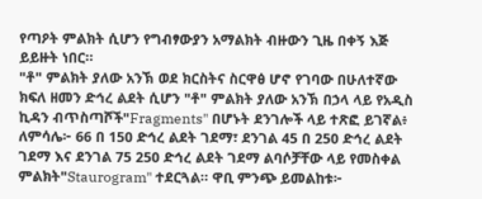የጣዖት ምልክት ሲሆን የግብፃውያን አማልክት ብዙውን ጊዜ በቀኝ እጅ ይይዙት ነበር፡፡
"ቶ" ምልክት ያለው አንኽ ወደ ክርስትና ስርዋፅ ሆኖ የገባው በሁለተኛው ክፍለ ዘመን ድኅረ ልደት ሲሆን "ቶ" ምልክት ያለው አንኽ በኃላ ላይ የአዲስ ኪዳን ብጥስጣሾች"Fragments" በሆኑት ደንገሎች ላይ ተጽፎ ይገኛል፥ ለምሳሌ፦ 66 በ 150 ድኅረ ልደት ገደማ፣ ደንገል 45 በ 250 ድኅረ ልደት ገደማ እና ደንገል 75 250 ድኅረ ልደት ገደማ ልባሶቻቸው ላይ የመስቀል ምልክት"Staurogram" ተደርጓል። ዋቢ ምንጭ ይመልከቱ፦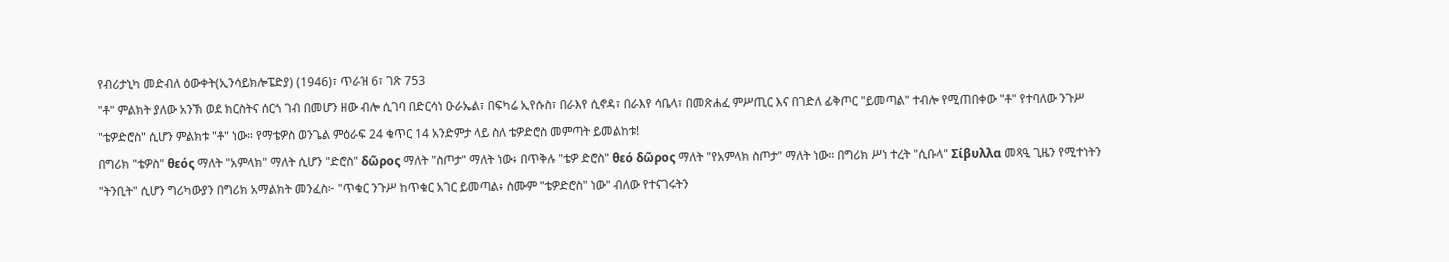የብሪታኒካ መድብለ ዕውቀት(ኢንሳይክሎፔድያ) (1946)፣ ጥራዝ 6፣ ገጽ 753
"ቶ" ምልክት ያለው አንኽ ወደ ክርስትና ሰርጎ ገብ በመሆን ዘው ብሎ ሲገባ በድርሳነ ዑራኤል፣ በፍካሬ ኢየሱስ፣ በራእየ ሲኖዳ፣ በራእየ ሳቤላ፣ በመጽሐፈ ምሥጢር እና በገድለ ፊቅጦር "ይመጣል" ተብሎ የሚጠበቀው "ቶ" የተባለው ንጉሥ "ቴዎድሮስ" ሲሆን ምልክቱ "ቶ" ነው። የማቴዎስ ወንጌል ምዕራፍ 24 ቁጥር 14 አንድምታ ላይ ስለ ቴዎድሮስ መምጣት ይመልከቱ!
በግሪክ "ቴዎስ" θεός ማለት "አምላክ" ማለት ሲሆን "ድሮስ" δῶρος ማለት "ስጦታ" ማለት ነው፥ በጥቅሉ "ቴዎ ድሮስ" θεό δῶρος ማለት "የአምላክ ስጦታ" ማለት ነው። በግሪክ ሥነ ተረት "ሲቡላ" Σίβυλλα መጻዒ ጊዜን የሚተነትን "ትንቢት" ሲሆን ግሪካውያን በግሪክ አማልክት መንፈስ፦ "ጥቁር ንጉሥ ከጥቁር አገር ይመጣል፥ ስሙም "ቴዎድሮስ" ነው" ብለው የተናገሩትን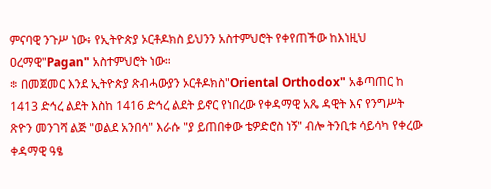ምናባዊ ንጉሥ ነው፥ የኢትዮጵያ ኦርቶዶክስ ይህንን አስተምህሮት የቀየጠችው ከእነዚህ ዐረማዊ"Pagan" አስተምህሮት ነው።
፨ በመጀመር እንደ ኢትዮጵያ ጽብሓውያን ኦርቶዶክስ"Oriental Orthodox" አቆጣጠር ከ 1413 ድኅረ ልደት እስከ 1416 ድኅረ ልደት ይኖር የነበረው የቀዳማዊ አጼ ዳዊት እና የንግሥት ጽዮን መንገሻ ልጅ "ወልደ አንበሳ" እራሱ "ያ ይጠበቀው ቴዎድሮስ ነኝ" ብሎ ትንቢቱ ሳይሳካ የቀረው ቀዳማዊ ዓፄ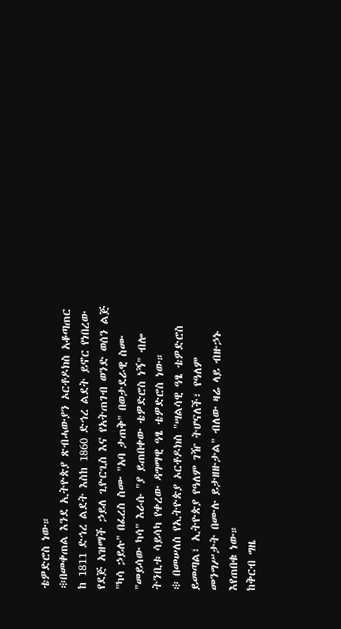ቴዎድሮስ ነው።
፨በመቀጠል እንደ ኢትዮጵያ ጽብሓውያን ኦርቶዶክስ አቆጣጠር ከ 1811 ድኅረ ልደት እስከ 1860 ድኅረ ልደት ይኖር የነበረው የደጅ አዝማች ኃይለ ጊዮርጊስ እና የአትጠገብ ወንድ ወሰን ልጅ "ካሳ ኃይሉ" በፈረስ ስሙ "አባ ታጠቅ" በወታደራዊ ስሙ "መይሳው ካሳ" እራሱ "ያ ይጠበቀው ቴዎድሮስ ነኝ" ብሎ ትንቢቱ ሳይሳካ የቀረው ዳግማዊ ዓፄ ቴዎድሮስ ነው።
፨ በመሠለስ የኢትዮጵያ ኦርቶዶክስ "ሣልሳዊ ዓፄ ቴዎድሮስ ይመጣል፣ ኢትዮጵያ የዓለም ገዥ ትሆናለች፣ የዓለም መንግሥታት በሙሉ ይታዘዙታል" ብለው ዛሬ ላይ ብዙኃኑ እየጠበቁ ነው።
ከቅርብ ግዜ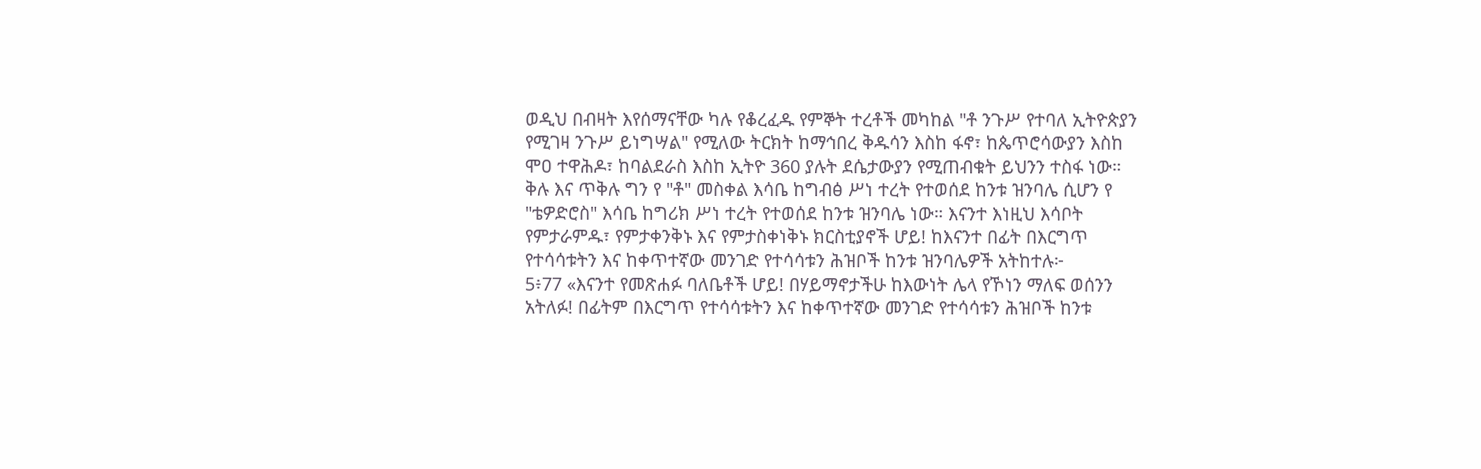ወዲህ በብዛት እየሰማናቸው ካሉ የቆረፈዱ የምኞት ተረቶች መካከል "ቶ ንጉሥ የተባለ ኢትዮጵያን የሚገዛ ንጉሥ ይነግሣል" የሚለው ትርክት ከማኅበረ ቅዱሳን እስከ ፋኖ፣ ከጴጥሮሳውያን እስከ ሞዐ ተዋሕዶ፣ ከባልደራስ እስከ ኢትዮ 360 ያሉት ደሴታውያን የሚጠብቁት ይህንን ተስፋ ነው።
ቅሉ እና ጥቅሉ ግን የ "ቶ" መስቀል እሳቤ ከግብፅ ሥነ ተረት የተወሰደ ከንቱ ዝንባሌ ሲሆን የ "ቴዎድሮስ" እሳቤ ከግሪክ ሥነ ተረት የተወሰደ ከንቱ ዝንባሌ ነው። እናንተ እነዚህ እሳቦት የምታራምዱ፣ የምታቀንቅኑ እና የምታስቀነቅኑ ክርስቲያኖች ሆይ! ከእናንተ በፊት በእርግጥ የተሳሳቱትን እና ከቀጥተኛው መንገድ የተሳሳቱን ሕዝቦች ከንቱ ዝንባሌዎች አትከተሉ፦
5፥77 «እናንተ የመጽሐፉ ባለቤቶች ሆይ! በሃይማኖታችሁ ከእውነት ሌላ የኾነን ማለፍ ወሰንን አትለፉ! በፊትም በእርግጥ የተሳሳቱትን እና ከቀጥተኛው መንገድ የተሳሳቱን ሕዝቦች ከንቱ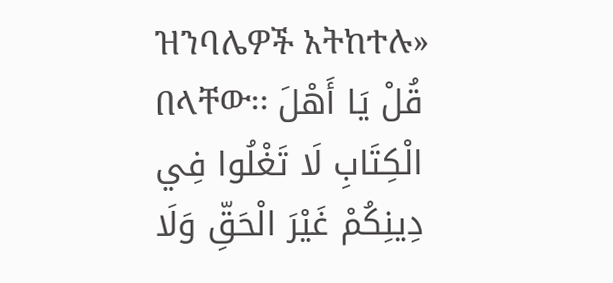ዝንባሌዎች አትከተሉ» በላቸው፡፡ قُلْ يَا أَهْلَ الْكِتَابِ لَا تَغْلُوا فِي دِينِكُمْ غَيْرَ الْحَقِّ وَلَا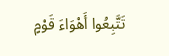تَتَّبِعُوا أَهْوَاءَ قَوْمٍ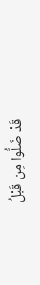قَدْ ضَلُّوا مِن قَبْلُ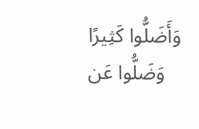وَأَضَلُّوا كَثِيرًا وَضَلُّوا عَن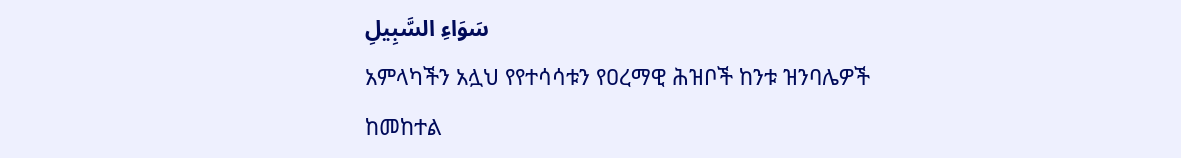سَوَاءِ السَّبِيلِ
አምላካችን አሏህ የየተሳሳቱን የዐረማዊ ሕዝቦች ከንቱ ዝንባሌዎች ከመከተል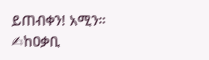ይጠብቀን! አሚን።
✍ከዐቃቢ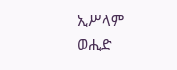ኢሥላም ወሒድ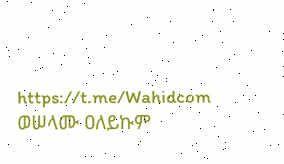https://t.me/Wahidcom
ወሠላሙ ዐለይኩም